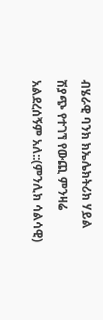ብሄራዊ ባንክ ክኤሌክትሪክ ሃይል ሽያጭ የተገኘ የውጪ ምንዛሬ አልደረሰኝም አለ::(ምንሊክ ሳልሳዊ)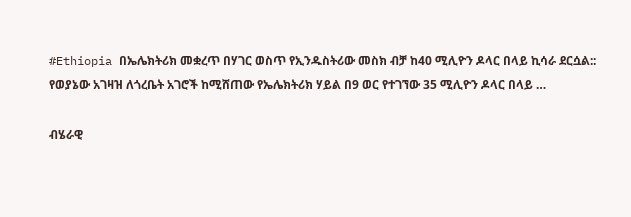#Ethiopia በኤሌክትሪክ መቋረጥ በሃገር ወስጥ የኢንዱስትሪው መስክ ብቻ ከ40 ሚሊዮን ዶላር በላይ ኪሳራ ደርሷል:: የወያኔው አገዛዝ ለጎረቤት አገሮች ከሚሸጠው የኤሌክትሪክ ሃይል በ9 ወር የተገኘው 35 ሚሊዮን ዶላር በላይ …

ብሄራዊ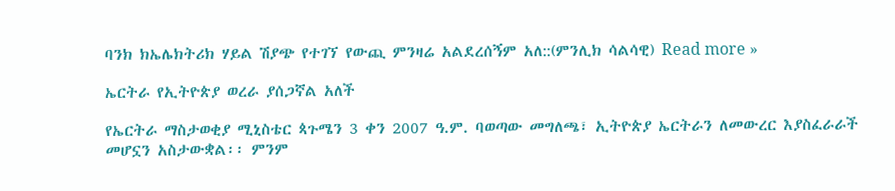ባንክ ክኤሌክትሪክ ሃይል ሽያጭ የተገኘ የውጪ ምንዛሬ አልደረሰኝም አለ::(ምንሊክ ሳልሳዊ) Read more »

ኤርትራ የኢትዮጵያ ወረራ ያሰጋኛል አለች

የኤርትራ ማስታወቂያ ሚኒስቴር ጳጉሜን 3 ቀን 2007 ዓ.ም. ባወጣው መግለጫ፣ ኢትዮጵያ ኤርትራን ለመውረር እያስፈራራች መሆኗን አስታውቋል፡፡ ምንም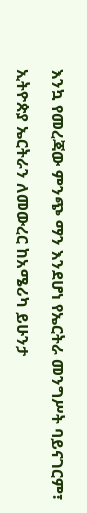እንኳ የመረጃው ምንጭ ማን እንደሆነ የኤርትራ መንግሥት ባይናገርም፣

ኢትዮጵያ ኤርትራን ለመውረር ከአሜሪካ ይሁንታ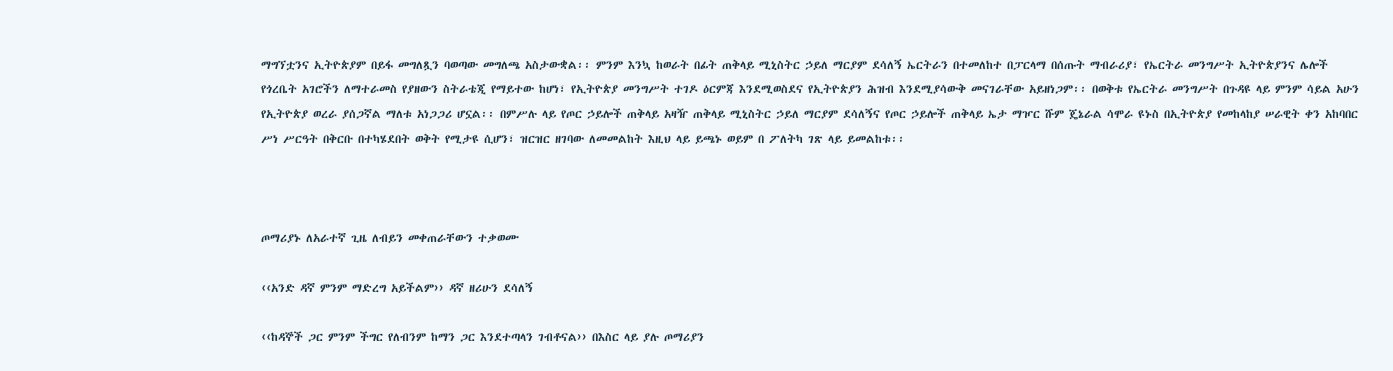ማግኘቷንና ኢትዮጵያም በይፋ መግለጿን ባወጣው መግለጫ አስታውቋል፡፡ ምንም እንኳ ከወራት በፊት ጠቅላይ ሚኒስትር ኃይለ ማርያም ደሳለኝ ኤርትራን በተመለከተ በፓርላማ በሰጡት ማብራሪያ፣ የኤርትራ መንግሥት ኢትዮጵያንና ሌሎች የጎረቤት አገሮችን ለማተራመስ የያዘውን ስትራቴጂ የማይተው ከሆነ፣ የኢትዮጵያ መንግሥት ተገዶ ዕርምጃ እንደሚወስደና የኢትዮጵያን ሕዝብ እንደሚያሳውቅ መናገራቸው አይዘነጋም፡፡ በወቅቱ የኤርትራ መንግሥት በጉዳዩ ላይ ምንም ሳይል አሁን የኢትዮጵያ ወረራ ያሰጋኛል ማለቱ አነጋጋሪ ሆኗል፡፡ በምሥሉ ላይ የጦር ኃይሎች ጠቅላይ አዛዥ ጠቅላይ ሚኒስትር ኃይለ ማርያም ደሳለኝና የጦር ኃይሎች ጠቅላይ ኤታ ማዦር ሹም ጄኔራል ሳሞራ ዩኑስ በኢትዮጵያ የመከላከያ ሠራዊት ቀን አከባበር ሥነ ሥርዓት በቅርቡ በተካሄደበት ወቅት የሚታዩ ሲሆን፣ ዝርዝር ዘገባው ለመመልከት እዚህ ላይ ይጫኑ ወይም በ ፖለትካ ገጽ ላይ ይመልከቱ፡፡



ጦማሪያኑ ለአራተኛ ጊዜ ለብይን መቀጠራቸውን ተቃወሙ

‹‹አንድ ዳኛ ምንም ማድረግ አይችልም›› ዳኛ ዘሪሁን ደሳለኝ

‹‹ከዳኞች ጋር ምንም ችግር የለብንም ከማን ጋር እንደተጣላን ገብቶናል›› በእስር ላይ ያሉ ጦማሪያን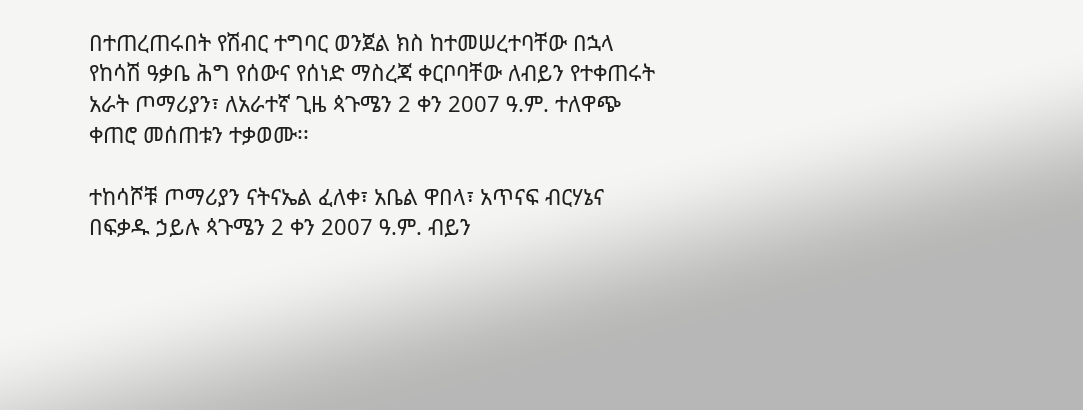በተጠረጠሩበት የሽብር ተግባር ወንጀል ክስ ከተመሠረተባቸው በኋላ የከሳሽ ዓቃቤ ሕግ የሰውና የሰነድ ማስረጃ ቀርቦባቸው ለብይን የተቀጠሩት አራት ጦማሪያን፣ ለአራተኛ ጊዜ ጳጉሜን 2 ቀን 2007 ዓ.ም. ተለዋጭ ቀጠሮ መሰጠቱን ተቃወሙ፡፡

ተከሳሾቹ ጦማሪያን ናትናኤል ፈለቀ፣ አቤል ዋበላ፣ አጥናፍ ብርሃኔና በፍቃዱ ኃይሉ ጳጉሜን 2 ቀን 2007 ዓ.ም. ብይን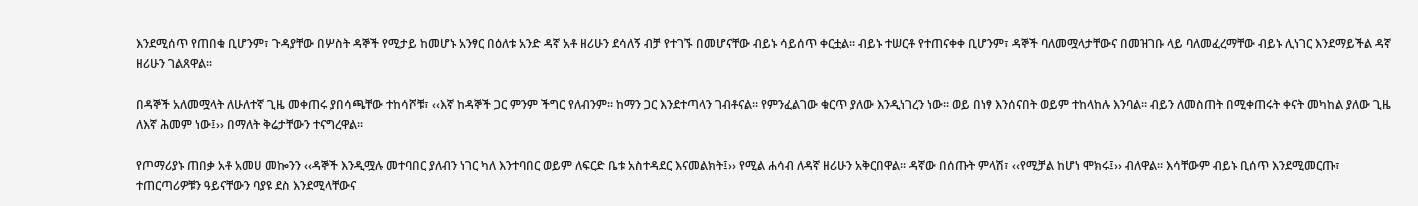እንደሚሰጥ የጠበቁ ቢሆንም፣ ጉዳያቸው በሦስት ዳኞች የሚታይ ከመሆኑ አንፃር በዕለቱ አንድ ዳኛ አቶ ዘሪሁን ደሳለኝ ብቻ የተገኙ በመሆናቸው ብይኑ ሳይሰጥ ቀርቷል፡፡ ብይኑ ተሠርቶ የተጠናቀቀ ቢሆንም፣ ዳኞች ባለመሟላታቸውና በመዝገቡ ላይ ባለመፈረማቸው ብይኑ ሊነገር እንደማይችል ዳኛ ዘሪሁን ገልጸዋል፡፡

በዳኞች አለመሟላት ለሁለተኛ ጊዜ መቀጠሩ ያበሳጫቸው ተከሳሾቹ፣ ‹‹እኛ ከዳኞች ጋር ምንም ችግር የለብንም፡፡ ከማን ጋር እንደተጣላን ገብቶናል፡፡ የምንፈልገው ቁርጥ ያለው እንዲነገረን ነው፡፡ ወይ በነፃ እንሰናበት ወይም ተከላከሉ እንባል፡፡ ብይን ለመስጠት በሚቀጠሩት ቀናት መካከል ያለው ጊዜ ለእኛ ሕመም ነው፤›› በማለት ቅሬታቸውን ተናግረዋል፡፡

የጦማሪያኑ ጠበቃ አቶ አመሀ መኰንን ‹‹ዳኞች እንዲሟሉ መተባበር ያለብን ነገር ካለ እንተባበር ወይም ለፍርድ ቤቱ አስተዳደር እናመልክት፤›› የሚል ሐሳብ ለዳኛ ዘሪሁን አቅርበዋል፡፡ ዳኛው በሰጡት ምላሽ፣ ‹‹የሚቻል ከሆነ ሞክሩ፤›› ብለዋል፡፡ እሳቸውም ብይኑ ቢሰጥ እንደሚመርጡ፣ ተጠርጣሪዎቹን ዓይናቸውን ባያዩ ደስ እንደሚላቸውና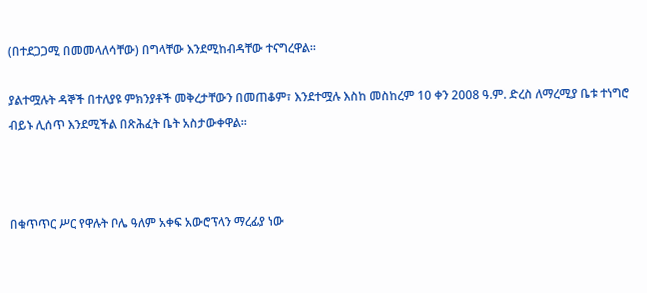(በተደጋጋሚ በመመላለሳቸው) በግላቸው እንደሚከብዳቸው ተናግረዋል፡፡

ያልተሟሉት ዳኞች በተለያዩ ምክንያቶች መቅረታቸውን በመጠቆም፣ እንደተሟሉ እስከ መስከረም 10 ቀን 2008 ዓ.ም. ድረስ ለማረሚያ ቤቱ ተነግሮ ብይኑ ሊሰጥ እንደሚችል በጽሕፈት ቤት አስታውቀዋል፡፡



በቁጥጥር ሥር የዋሉት ቦሌ ዓለም አቀፍ አውሮፕላን ማረፊያ ነው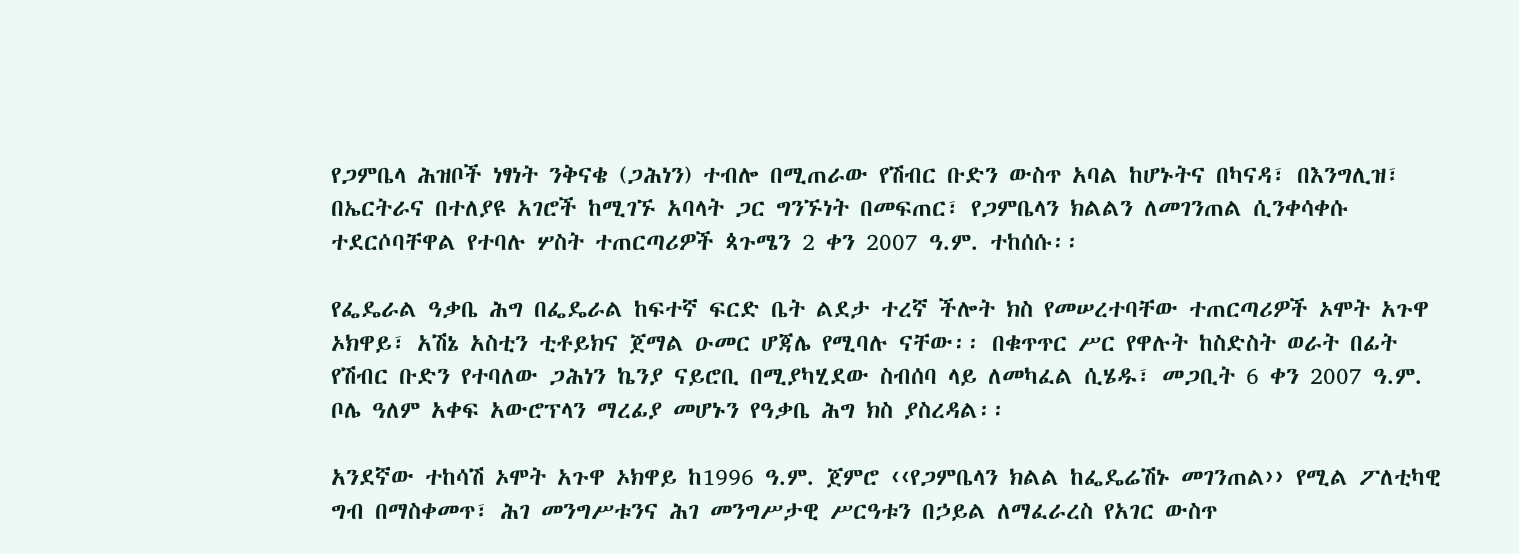የጋምቤላ ሕዝቦች ነፃነት ንቅናቄ (ጋሕነን) ተብሎ በሚጠራው የሽብር ቡድን ውስጥ አባል ከሆኑትና በካናዳ፣ በእንግሊዝ፣ በኤርትራና በተለያዩ አገሮች ከሚገኙ አባላት ጋር ግንኙነት በመፍጠር፣ የጋምቤላን ክልልን ለመገንጠል ሲንቀሳቀሱ ተደርሶባቸዋል የተባሉ ሦስት ተጠርጣሪዎች ጳጉሜን 2 ቀን 2007 ዓ.ም. ተከሰሱ፡፡

የፌዴራል ዓቃቤ ሕግ በፌዴራል ከፍተኛ ፍርድ ቤት ልደታ ተረኛ ችሎት ክስ የመሠረተባቸው ተጠርጣሪዎች ኦሞት አጉዋ ኦክዋይ፣ አሽኔ አስቲን ቲቶይክና ጀማል ዑመር ሆጃሌ የሚባሉ ናቸው፡፡ በቁጥጥር ሥር የዋሉት ከስድስት ወራት በፊት የሽብር ቡድን የተባለው ጋሕነን ኬንያ ናይሮቢ በሚያካሂደው ስብሰባ ላይ ለመካፈል ሲሄዱ፣ መጋቢት 6 ቀን 2007 ዓ.ም. ቦሌ ዓለም አቀፍ አውሮፕላን ማረፊያ መሆኑን የዓቃቤ ሕግ ክስ ያስረዳል፡፡

አንደኛው ተከሳሽ ኦሞት አጉዋ ኦክዋይ ከ1996 ዓ.ም. ጀምሮ ‹‹የጋምቤላን ክልል ከፌዴሬሽኑ መገንጠል›› የሚል ፖለቲካዊ ግብ በማስቀመጥ፣ ሕገ መንግሥቱንና ሕገ መንግሥታዊ ሥርዓቱን በኃይል ለማፈራረስ የአገር ውስጥ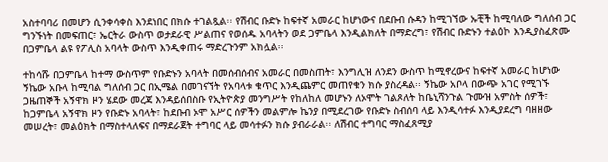አስተባባሪ በመሆን ሲንቀሳቀስ እንደነበር በክሱ ተገልጿል፡፡ የሽብር ቡድኑ ከፍተኛ አመራር ከሆነውና በደቡብ ሱዳን ከሚገኘው ኡቺች ከሚባለው ግለሰብ ጋር ግንኙነት በመፍጠር፣ ኤርትራ ውስጥ ወታደራዊ ሥልጠና የወሰዱ አባላትን ወደ ጋምቤላ እንዲልክለት በማድረግ፣ የሽብር ቡድኑን ተልዕኮ እንዲያስፈጽሙ በጋምቤላ ልዩ የፖሊስ አባላት ውስጥ እንዲቀጠሩ ማድረጉንም አክሏል፡፡

ተከሳሹ በጋምቤላ ከተማ ውስጥም የቡድኑን አባላት በመሰብሰብና አመራር በመስጠት፣ እንግሊዝ ለንደን ውስጥ ከሚኖረውና ከፍተኛ አመራር ከሆነው ኝኬው አቡላ ከሚባል ግለሰብ ጋር በኢሜል በመገናኘት የአባላቱ ቁጥር እንዲጨምር መጠየቁን ክሱ ያስረዳል፡፡ ኝኬው አቦላ በውጭ አገር የሚገኙ ጋዜጠኞች አኝዋክ ዞን ሄደው መረጃ እንዳይሰበስቡ የኢትዮጵያ መንግሥት የከለከለ መሆኑን ለኦሞት ገልጾለት ከቤኒሻንጉል ጉሙዝ አምስት ሰዎች፣ ከጋምቤላ አኝዋክ ዞን የቡድኑ አባላት፣ ከደቡብ ኦሞ አሥር ሰዎችን መልምሎ ኬንያ በሚደረገው የቡድኑ ስብሰባ ላይ እንዲሳተፉ እንዲያደረግ ባዘዘው መሠረት፣ መልዕክት በማስተላለፍና በማደራጀት ተግባር ላይ መሳተፉን ክሱ ያብራራል፡፡ ለሽብር ተግባር ማስፈጸሚያ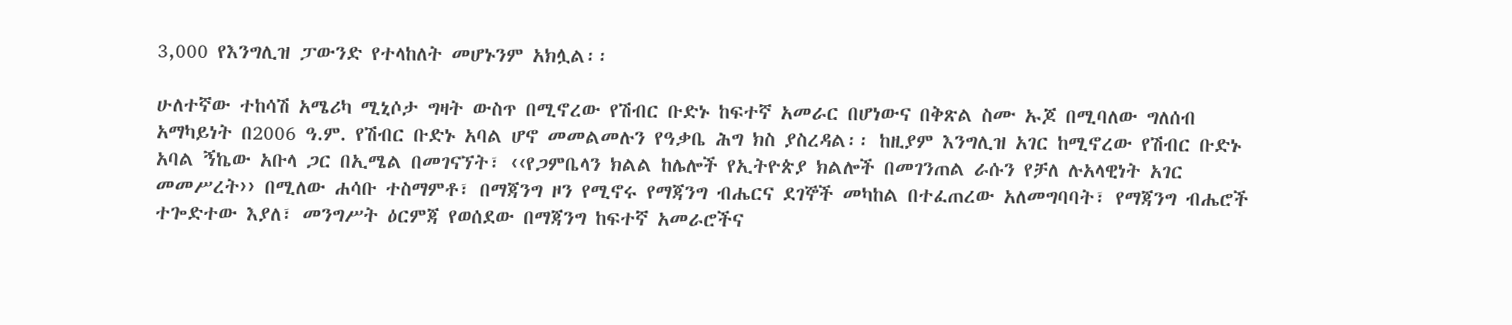3,000 የእንግሊዝ ፓውንድ የተላከለት መሆኑንም አክሏል፡፡

ሁለተኛው ተከሳሽ አሜሪካ ሚኒሶታ ግዛት ውስጥ በሚኖረው የሽብር ቡድኑ ከፍተኛ አመራር በሆነውና በቅጽል ስሙ ኡጆ በሚባለው ግለሰብ አማካይነት በ2006 ዓ.ም. የሽብር ቡድኑ አባል ሆኖ መመልመሉን የዓቃቤ ሕግ ክስ ያስረዳል፡፡ ከዚያም እንግሊዝ አገር ከሚኖረው የሽብር ቡድኑ አባል ኝኬው አቡላ ጋር በኢሜል በመገናኘት፣ ‹‹የጋምቤላን ክልል ከሌሎች የኢትዮጵያ ክልሎች በመገንጠል ራሱን የቻለ ሉአላዊነት አገር መመሥረት›› በሚለው ሐሳቡ ተስማምቶ፣ በማጃንግ ዞን የሚኖሩ የማጃንግ ብሔርና ደገኞች መካከል በተፈጠረው አለመግባባት፣ የማጃንግ ብሔሮች ተጐድተው እያለ፣ መንግሥት ዕርምጃ የወሰደው በማጃንግ ከፍተኛ አመራሮችና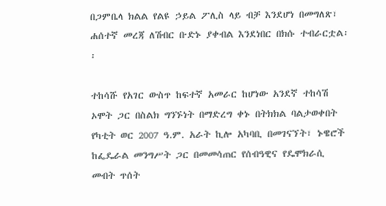በጋምቤላ ክልል የልዩ ኃይል ፖሊስ ላይ ብቻ እንደሆነ በመግለጽ፣ ሐሰተኛ መረጃ ለሽብር ቡድኑ ያቀብል እንደነበር በክሱ ተብራርቷል፡፡

ተከሳሹ የአገር ውስጥ ከፍተኛ አመራር ከሆነው አንደኛ ተከሳሽ ኦሞት ጋር በስልክ ግንኙነት በማድረግ ቀኑ በትክክል ባልታወቀበት የካቲት ወር 2007 ዓ.ም. አራት ኪሎ አካባቢ በመገናኘት፣ ኑዌሮች ከፌዴራል መንግሥት ጋር በመመሳጠር የሰብዓዊና የዴሞክራሲ መብት ጥሰት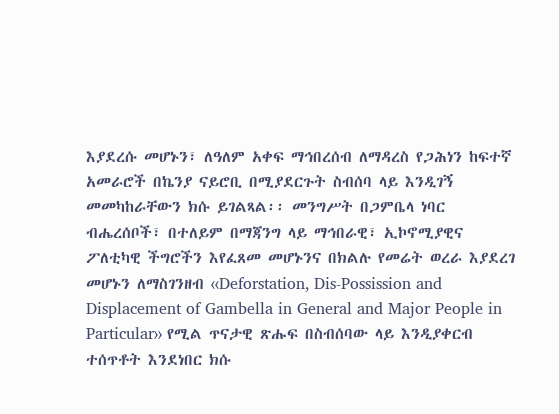እያደረሱ መሆኑን፣ ለዓለም አቀፍ ማኅበረሰብ ለማዳረስ የጋሕነን ከፍተኛ አመራሮች በኬንያ ናይሮቢ በሚያደርጉት ስብሰባ ላይ እንዲገኝ መመካከራቸውን ክሱ ይገልጻል፡፡ መንግሥት በጋምቤላ ነባር ብሔረሰቦች፣ በተለይም በማጃንግ ላይ ማኅበራዊ፣ ኢኮኖሚያዊና ፖለቲካዊ ችግሮችን እየፈጸመ መሆኑንና በክልሉ የመሬት ወረራ እያደረገ መሆኑን ለማስገንዘብ ‹‹Deforstation, Dis-Possission and Displacement of Gambella in General and Major People in Particular›› የሚል ጥናታዊ ጽሑፍ በስብሰባው ላይ እንዲያቀርብ ተሰጥቶት እንደነበር ክሱ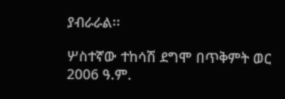ያብራራል፡፡

ሦስተኛው ተከሳሽ ደግሞ በጥቅምት ወር 2006 ዓ.ም.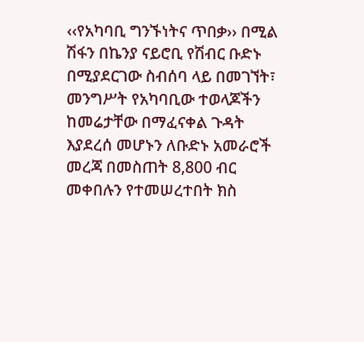‹‹የአካባቢ ግንኙነትና ጥበቃ›› በሚል ሽፋን በኬንያ ናይሮቢ የሽብር ቡድኑ በሚያደርገው ስብሰባ ላይ በመገኘት፣ መንግሥት የአካባቢው ተወላጆችን ከመሬታቸው በማፈናቀል ጉዳት እያደረሰ መሆኑን ለቡድኑ አመራሮች መረጃ በመስጠት 8,800 ብር መቀበሉን የተመሠረተበት ክስ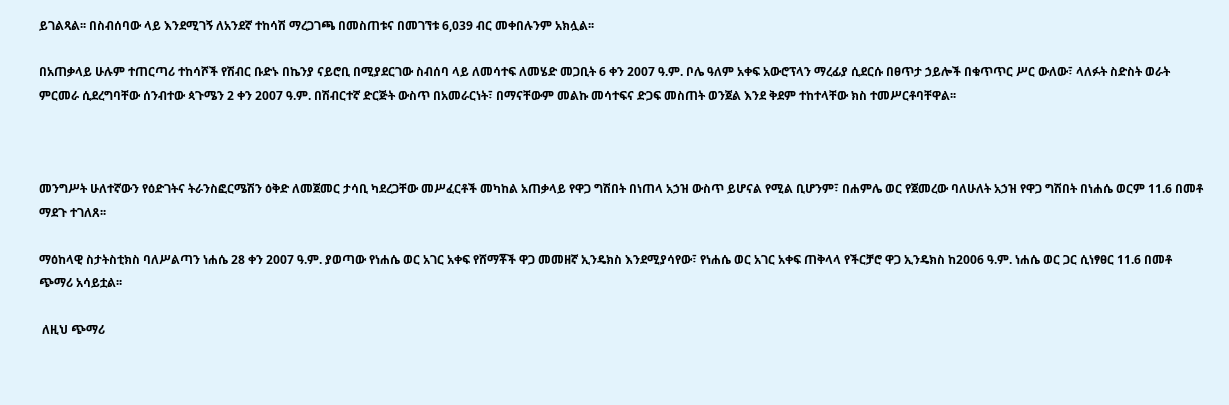ይገልጻል፡፡ በስብሰባው ላይ እንደሚገኝ ለአንደኛ ተከሳሽ ማረጋገጫ በመስጠቱና በመገኘቱ 6,039 ብር መቀበሉንም አክሏል፡፡

በአጠቃላይ ሁሉም ተጠርጣሪ ተከሳሾች የሽብር ቡድኑ በኬንያ ናይሮቢ በሚያደርገው ስብሰባ ላይ ለመሳተፍ ለመሄድ መጋቢት 6 ቀን 2007 ዓ.ም. ቦሌ ዓለም አቀፍ አውሮፕላን ማረፊያ ሲደርሱ በፀጥታ ኃይሎች በቁጥጥር ሥር ውለው፣ ላለፉት ስድስት ወራት ምርመራ ሲደረግባቸው ሰንብተው ጳጉሜን 2 ቀን 2007 ዓ.ም. በሽብርተኛ ድርጅት ውስጥ በአመራርነት፣ በማናቸውም መልኩ መሳተፍና ድጋፍ መስጠት ወንጀል እንደ ቅደም ተከተላቸው ክስ ተመሥርቶባቸዋል፡፡



መንግሥት ሁለተኛውን የዕድገትና ትራንስፎርሜሽን ዕቅድ ለመጀመር ታሳቢ ካደረጋቸው መሥፈርቶች መካከል አጠቃላይ የዋጋ ግሽበት በነጠላ አኃዝ ውስጥ ይሆናል የሚል ቢሆንም፣ በሐምሌ ወር የጀመረው ባለሁለት አኃዝ የዋጋ ግሽበት በነሐሴ ወርም 11.6 በመቶ ማደጉ ተገለጸ፡፡

ማዕከላዊ ስታትስቲክስ ባለሥልጣን ነሐሴ 28 ቀን 2007 ዓ.ም. ያወጣው የነሐሴ ወር አገር አቀፍ የሸማቾች ዋጋ መመዘኛ ኢንዴክስ እንደሚያሳየው፣ የነሐሴ ወር አገር አቀፍ ጠቅላላ የችርቻሮ ዋጋ ኢንዴክስ ከ2006 ዓ.ም. ነሐሴ ወር ጋር ሲነፃፀር 11.6 በመቶ ጭማሪ አሳይቷል፡፡

 ለዚህ ጭማሪ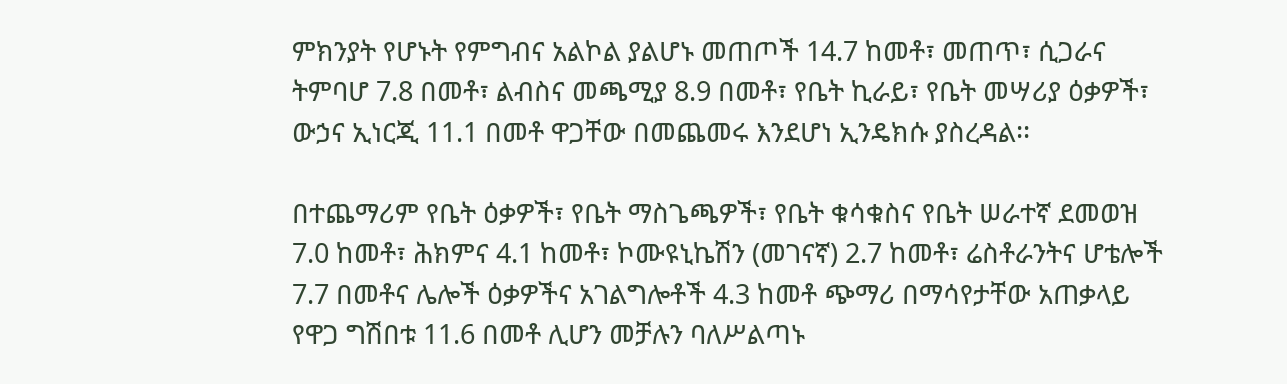ምክንያት የሆኑት የምግብና አልኮል ያልሆኑ መጠጦች 14.7 ከመቶ፣ መጠጥ፣ ሲጋራና ትምባሆ 7.8 በመቶ፣ ልብስና መጫሚያ 8.9 በመቶ፣ የቤት ኪራይ፣ የቤት መሣሪያ ዕቃዎች፣ ውኃና ኢነርጂ 11.1 በመቶ ዋጋቸው በመጨመሩ እንደሆነ ኢንዴክሱ ያስረዳል፡፡

በተጨማሪም የቤት ዕቃዎች፣ የቤት ማስጌጫዎች፣ የቤት ቁሳቁስና የቤት ሠራተኛ ደመወዝ 7.0 ከመቶ፣ ሕክምና 4.1 ከመቶ፣ ኮሙዩኒኬሽን (መገናኛ) 2.7 ከመቶ፣ ሬስቶራንትና ሆቴሎች 7.7 በመቶና ሌሎች ዕቃዎችና አገልግሎቶች 4.3 ከመቶ ጭማሪ በማሳየታቸው አጠቃላይ የዋጋ ግሽበቱ 11.6 በመቶ ሊሆን መቻሉን ባለሥልጣኑ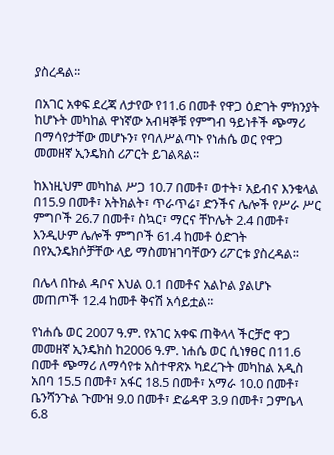ያስረዳል፡፡

በአገር አቀፍ ደረጃ ለታየው የ11.6 በመቶ የዋጋ ዕድገት ምክንያት ከሆኑት መካከል ዋነኛው አብዛኞቹ የምግብ ዓይነቶች ጭማሪ በማሳየታቸው መሆኑን፣ የባለሥልጣኑ የነሐሴ ወር የዋጋ መመዘኛ ኢንዴክስ ሪፖርት ይገልጻል፡፡

ከእነዚህም መካከል ሥጋ 10.7 በመቶ፣ ወተት፣ አይብና እንቁላል በ15.9 በመቶ፣ አትክልት፣ ጥራጥሬ፣ ድንችና ሌሎች የሥራ ሥር ምግቦች 26.7 በመቶ፣ ስኳር፣ ማርና ቸኮሌት 2.4 በመቶ፣ እንዲሁም ሌሎች ምግቦች 61.4 ከመቶ ዕድገት በየኢንዴክሶቻቸው ላይ ማስመዝገባቸውን ሪፖርቱ ያስረዳል፡፡

በሌላ በኩል ዳቦና እህል 0.1 በመቶና አልኮል ያልሆኑ መጠጦች 12.4 ከመቶ ቅናሽ አሳይቷል፡፡

የነሐሴ ወር 2007 ዓ.ም. የአገር አቀፍ ጠቅላላ ችርቻሮ ዋጋ መመዘኛ ኢንዴክስ ከ2006 ዓ.ም. ነሐሴ ወር ሲነፃፀር በ11.6 በመቶ ጭማሪ ለማሳየቱ አስተዋጽኦ ካደረጉት መካከል አዲስ አበባ 15.5 በመቶ፣ አፋር 18.5 በመቶ፣ አማራ 10.0 በመቶ፣ ቤንሻንጉል ጉሙዝ 9.0 በመቶ፣ ድሬዳዋ 3.9 በመቶ፣ ጋምቤላ 6.8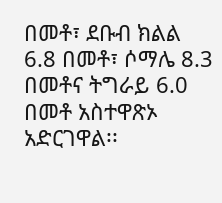በመቶ፣ ደቡብ ክልል 6.8 በመቶ፣ ሶማሌ 8.3 በመቶና ትግራይ 6.0 በመቶ አስተዋጽኦ አድርገዋል፡፡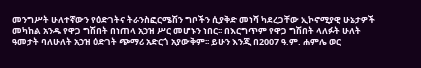መንግሥት ሁለተኛውን የዕድገትና ትራንስፎርሜሽን ግቦችን ሲያቅድ መነሻ ካደረጋቸው ኢኮኖሚያዊ ሁኔታዎች መካከል አንዱ የዋጋ ግሽበት በነጠላ አኃዝ ሥር መሆኑን ነበር፡፡ በእርግጥም የዋጋ ግሽበት ላለፉት ሁለት ዓመታት ባለሁለት አኃዝ ዕድገት ጭማሪ አድርጎ አያውቅም፡፡ ይሁን እንጂ በ2007 ዓ.ም. ሐምሌ ወር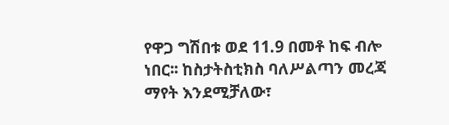የዋጋ ግሽበቱ ወደ 11.9 በመቶ ከፍ ብሎ ነበር፡፡ ከስታትስቲክስ ባለሥልጣን መረጃ ማየት እንደሚቻለው፣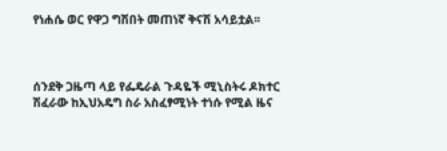የነሐሴ ወር የዋጋ ግሽበት መጠነኛ ቅናሽ አሳይቷል፡፡



ሰንደቅ ጋዜጣ ላይ የፌዴራል ጉዳዬች ሚኒስትሩ ዶክተር ሽፈራው ከኢህአዴግ ስራ አስፈፃሚነት ተነሱ የሚል ዜና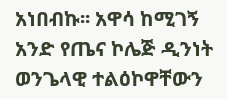አነበብኩ፡፡ አዋሳ ከሚገኝ አንድ የጤና ኮሌጅ ዲንነት ወንጌላዊ ተልዕኮዋቸውን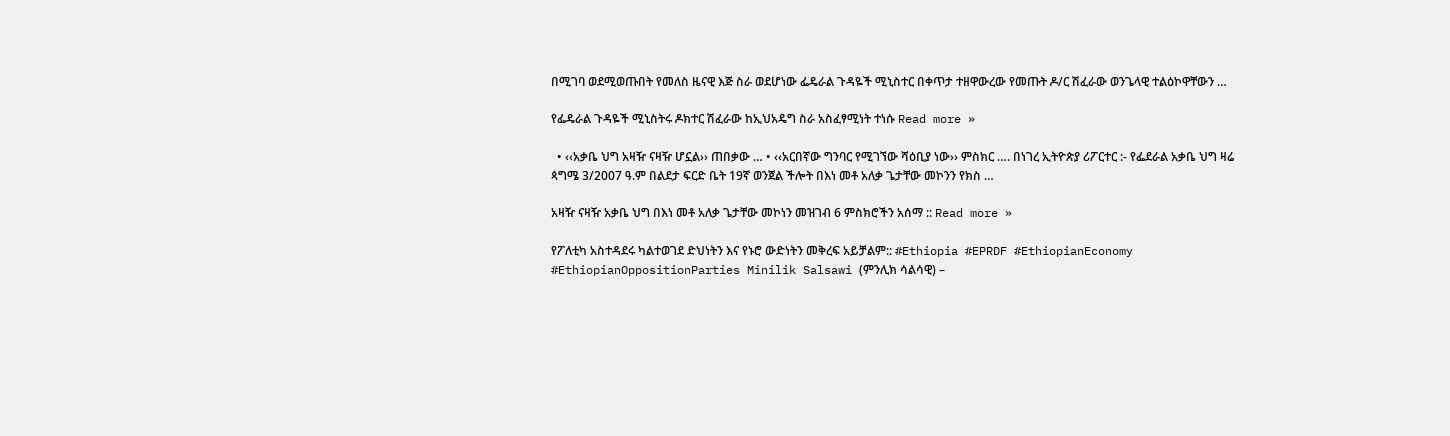በሚገባ ወደሚወጡበት የመለስ ዜናዊ እጅ ስራ ወደሆነው ፌዴራል ጉዳዬች ሚኒስተር በቀጥታ ተዘዋውረው የመጡት ዶ/ር ሽፈራው ወንጌላዊ ተልዕኮዋቸውን …

የፌዴራል ጉዳዬች ሚኒስትሩ ዶክተር ሽፈራው ከኢህአዴግ ስራ አስፈፃሚነት ተነሱ Read more »

  • ‹‹አቃቤ ህግ አዛዥ ናዛዥ ሆኗል›› ጠበቃው … • ‹‹አርበኛው ግንባር የሚገኘው ሻዕቢያ ነው›› ምስክር …. በነገረ ኢትዮጵያ ሪፖርተር :- የፌደራል አቃቤ ህግ ዛሬ ጳግሜ 3/2007 ዓ.ም በልደታ ፍርድ ቤት 19ኛ ወንጀል ችሎት በእነ መቶ አለቃ ጌታቸው መኮንን የክስ …

አዛዥ ናዛዥ አቃቤ ህግ በእነ መቶ አለቃ ጌታቸው መኮነን መዝገብ 6 ምስክሮችን አሰማ :: Read more »

የፖለቲካ አስተዳደሩ ካልተወገደ ድህነትን እና የኑሮ ውድነትን መቅረፍ አይቻልም:: #Ethiopia #EPRDF #EthiopianEconomy #EthiopianOppositionParties Minilik Salsawi (ምንሊክ ሳልሳዊ) –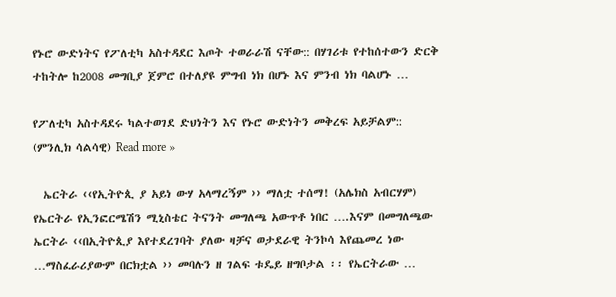የኑሮ ውድነትና የፖለቲካ አስተዳደር እጦት ተወራራሽ ናቸው:: በሃገሪቱ የተከሰተውን ድርቅ ተከትሎ ከ2008 መግቢያ ጀምሮ በተለያዩ ምግብ ነክ በሆኑ እና ምንብ ነክ ባልሆኑ …

የፖለቲካ አስተዳደሩ ካልተወገደ ድህነትን እና የኑሮ ውድነትን መቅረፍ አይቻልም:: (ምንሊክ ሳልሳዊ) Read more »

  ኤርትራ ‹‹የኢትዮጲ ያ አይነ ውሃ አላማረኝም ›› ማለቷ ተሰማ! (አሌክስ አብርሃም) የኤርትራ የኢንፎርሜሽን ሚኒስቴር ትናንት መግለጫ አውጥቶ ነበር ….እናም በመግለጫው ኤርትራ ‹‹በኢትዮጲያ እየተደረገባት ያለው ዛቻና ወታደራዊ ትንኮሳ እየጨመረ ነው …ማስፈራሪያውም በርክቷል ›› መባሉን ዘ ገልፍ ቱዴይ ዘግቦታል ፡፡ የኤርትራው …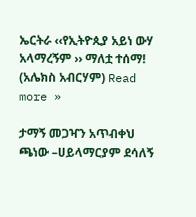ኤርትራ ‹‹የኢትዮጲያ አይነ ውሃ አላማረኝም ›› ማለቷ ተሰማ! (አሌክስ አብርሃም) Read more »

ታማኝ መጋዣን አጥብቀህ ጫነው –ሀይላማርያም ደሳለኝ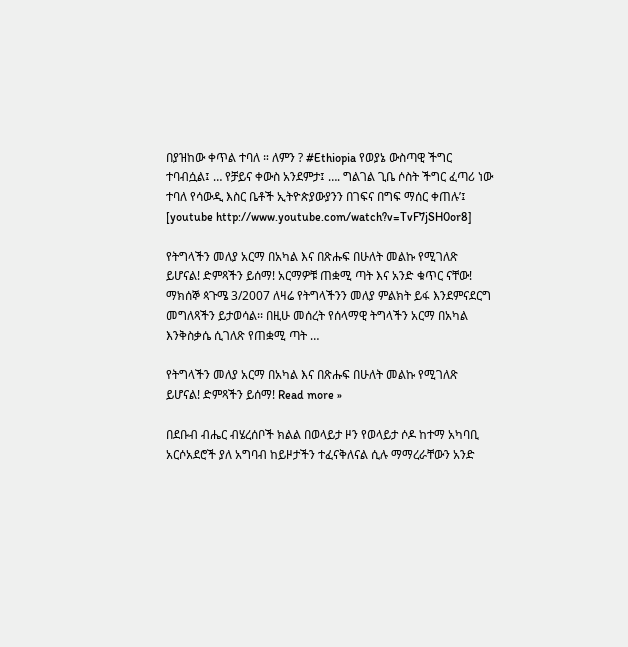በያዝከው ቀጥል ተባለ ። ለምን ? #Ethiopia የወያኔ ውስጣዊ ችግር ተባብሷል፤ … የቻይና ቀውስ አንደምታ፤ …. ግልገል ጊቤ ሶስት ችግር ፈጣሪ ነው ተባለ የሳውዲ እስር ቤቶች ኢትዮጵያውያንን በገፍና በግፍ ማሰር ቀጠሉ’፤ [youtube http://www.youtube.com/watch?v=TvF7jSH0or8]

የትግላችን መለያ አርማ በአካል እና በጽሑፍ በሁለት መልኩ የሚገለጽ ይሆናል! ድምጻችን ይሰማ! አርማዎቹ ጠቋሚ ጣት እና አንድ ቁጥር ናቸው! ማክሰኞ ጳጉሜ 3/2007 ለዛሬ የትግላችንን መለያ ምልክት ይፋ እንደምናደርግ መግለጻችን ይታወሳል፡፡ በዚሁ መሰረት የሰላማዊ ትግላችን አርማ በአካል እንቅስቃሴ ሲገለጽ የጠቋሚ ጣት …

የትግላችን መለያ አርማ በአካል እና በጽሑፍ በሁለት መልኩ የሚገለጽ ይሆናል! ድምጻችን ይሰማ! Read more »

በደቡብ ብሔር ብሄረሰቦች ክልል በወላይታ ዞን የወላይታ ሶዶ ከተማ አካባቢ አርሶአደሮች ያለ አግባብ ከይዞታችን ተፈናቅለናል ሲሉ ማማረራቸውን አንድ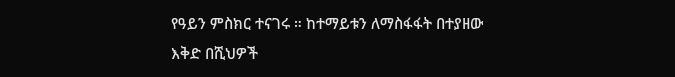የዓይን ምስክር ተናገሩ ። ከተማይቱን ለማስፋፋት በተያዘው እቅድ በሺህዎች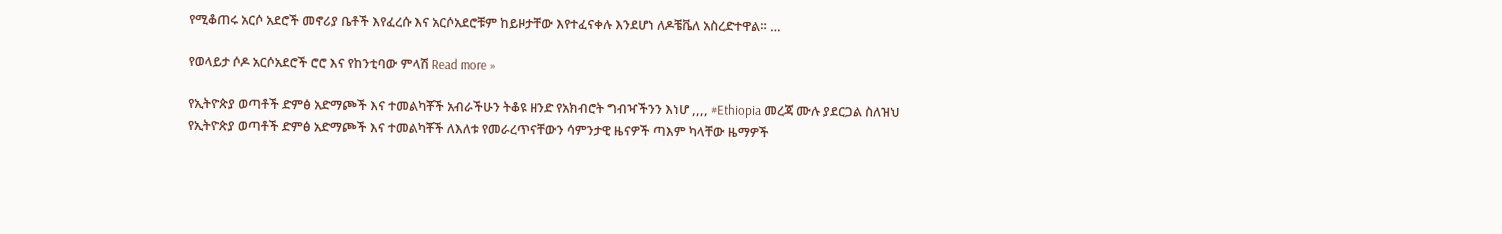የሚቆጠሩ አርሶ አደሮች መኖሪያ ቤቶች እየፈረሱ እና አርሶአደሮቹም ከይዞታቸው እየተፈናቀሉ እንደሆነ ለዶቼቬለ አስረድተዋል። …

የወላይታ ሶዶ አርሶአደሮች ሮሮ እና የከንቲባው ምላሽ Read more »

የኢትዮጵያ ወጣቶች ድምፅ አድማጮች እና ተመልካቾች አብራችሁን ትቆዩ ዘንድ የአክብሮት ግብዣችንን እነሆ ,,,, #Ethiopia መረጃ ሙሉ ያደርጋል ስለዝህ የኢትዮጵያ ወጣቶች ድምፅ አድማጮች እና ተመልካቾች ለእለቱ የመራረጥናቸውን ሳምንታዊ ዜናዎች ጣእም ካላቸው ዜማዎች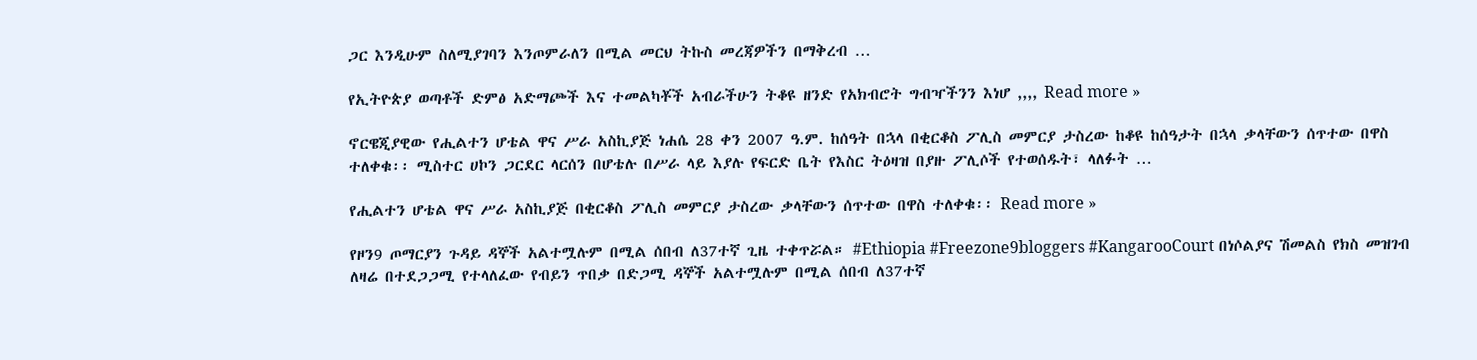ጋር እንዲሁም ስለሚያገባን እንጦምራለን በሚል መርህ ትኩስ መረጃዎችን በማቅረብ …

የኢትዮጵያ ወጣቶች ድምፅ አድማጮች እና ተመልካቾች አብራችሁን ትቆዩ ዘንድ የአክብሮት ግብዣችንን እነሆ ,,,, Read more »

ኖርዌጂያዊው የሒልተን ሆቴል ዋና ሥራ አስኪያጅ ነሐሴ 28 ቀን 2007 ዓ.ም. ከሰዓት በኋላ በቂርቆስ ፖሊስ መምርያ ታስረው ከቆዩ ከሰዓታት በኋላ ቃላቸውን ሰጥተው በዋስ ተለቀቁ፡፡ ሚስተር ሀኮን ጋርደር ላርሰን በሆቴሉ በሥራ ላይ እያሉ የፍርድ ቤት የእስር ትዕዛዝ በያዙ ፖሊሶች የተወሰዱት፣ ላለፉት …

የሒልተን ሆቴል ዋና ሥራ አስኪያጅ በቂርቆስ ፖሊስ መምርያ ታስረው ቃላቸውን ሰጥተው በዋስ ተለቀቁ፡፡ Read more »

የዞን9 ጦማርያን ጉዳይ ዳኞች አልተሟሉም በሚል ሰበብ ለ37ተኛ ጊዜ ተቀጥሯል። #Ethiopia #Freezone9bloggers #KangarooCourt በነሶልያና ሽመልስ የክስ መዝገብ ለዛሬ በተደጋጋሚ የተላለፈው የብይን ጥበቃ በድጋሚ ዳኞች አልተሟሉም በሚል ሰበብ ለ37ተኛ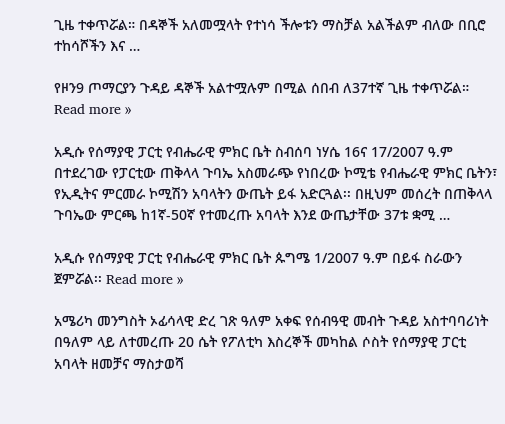ጊዜ ተቀጥሯል። በዳኞች አለመሟላት የተነሳ ችሎቱን ማስቻል አልችልም ብለው በቢሮ ተከሳሾችን እና …

የዞን9 ጦማርያን ጉዳይ ዳኞች አልተሟሉም በሚል ሰበብ ለ37ተኛ ጊዜ ተቀጥሯል። Read more »

አዲሱ የሰማያዊ ፓርቲ የብሔራዊ ምክር ቤት ስብሰባ ነሃሴ 16ና 17/2007 ዓ.ም በተደረገው የፓርቲው ጠቅላላ ጉባኤ አስመራጭ የነበረው ኮሚቴ የብሔራዊ ምክር ቤትን፣ የኢዲትና ምርመራ ኮሚሽን አባላትን ውጤት ይፋ አድርጓል፡፡ በዚህም መሰረት በጠቅላላ ጉባኤው ምርጫ ከ1ኛ-50ኛ የተመረጡ አባላት እንደ ውጤታቸው 37ቱ ቋሚ …

አዲሱ የሰማያዊ ፓርቲ የብሔራዊ ምክር ቤት ጱግሜ 1/2007 ዓ.ም በይፋ ስራውን ጀምሯል፡፡ Read more »

አሜሪካ መንግስት ኦፊሳላዊ ድረ ገጽ ዓለም አቀፍ የሰብዓዊ መብት ጉዳይ አስተባባሪነት በዓለም ላይ ለተመረጡ 20 ሴት የፖለቲካ እስረኞች መካከል ሶስት የሰማያዊ ፓርቲ አባላት ዘመቻና ማስታወሻ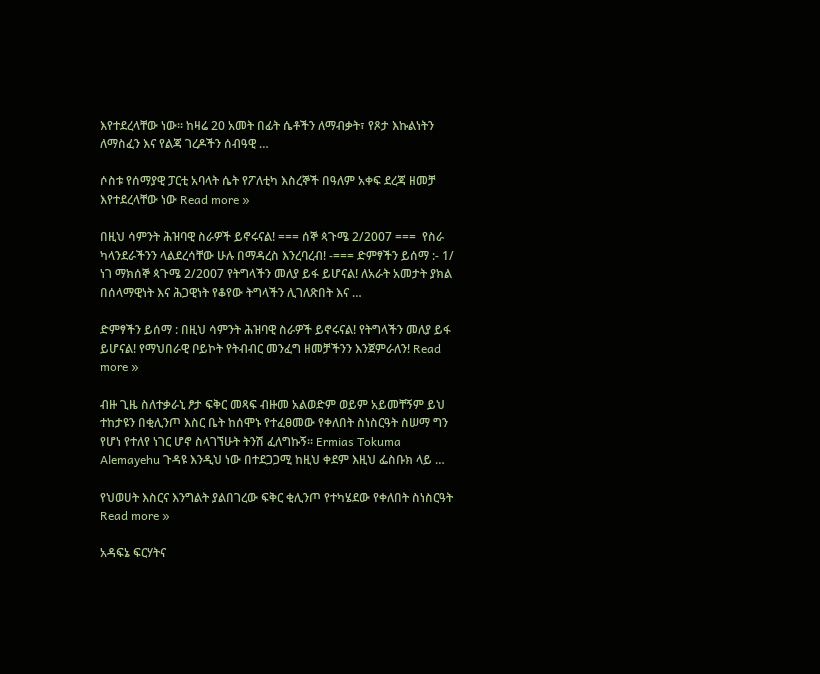እየተደረላቸው ነው፡፡ ከዛሬ 20 አመት በፊት ሴቶችን ለማብቃት፣ የጾታ እኩልነትን ለማስፈን እና የልጃ ገረዶችን ሰብዓዊ …

ሶስቱ የሰማያዊ ፓርቲ አባላት ሴት የፖለቲካ እስረኞች በዓለም አቀፍ ደረጃ ዘመቻ እየተደረላቸው ነው Read more »

በዚህ ሳምንት ሕዝባዊ ስራዎች ይኖሩናል! === ሰኞ ጳጉሜ 2/2007 ===  የስራ ካላንደራችንን ላልደረሳቸው ሁሉ በማዳረስ እንረባረብ! -=== ድምፃችን ይሰማ :- 1/ ነገ ማክሰኞ ጳጉሜ 2/2007 የትግላችን መለያ ይፋ ይሆናል! ለአራት አመታት ያክል በሰላማዊነት እና ሕጋዊነት የቆየው ትግላችን ሊገለጽበት እና …

ድምፃችን ይሰማ : በዚህ ሳምንት ሕዝባዊ ስራዎች ይኖሩናል! የትግላችን መለያ ይፋ ይሆናል! የማህበራዊ ቦይኮት የትብብር መንፈግ ዘመቻችንን እንጀምራለን! Read more »

ብዙ ጊዜ ስለተቃራኒ ፆታ ፍቅር መጻፍ ብዙመ አልወድም ወይም አይመቸኝም ይህ ተከታዩን በቂሊንጦ እስር ቤት ከሰሞኑ የተፈፀመው የቀለበት ስነስርዓት ስሠማ ግን የሆነ የተለየ ነገር ሆኖ ስላገኘሁት ትንሽ ፈለግኩኝ፡፡ Ermias Tokuma Alemayehu ጉዳዩ እንዲህ ነው በተደጋጋሚ ከዚህ ቀደም እዚህ ፌስቡክ ላይ …

የህወሀት እስርና እንግልት ያልበገረው ፍቅር ቂሊንጦ የተካሄደው የቀለበት ስነስርዓት Read more »

አዳፍኔ ፍርሃትና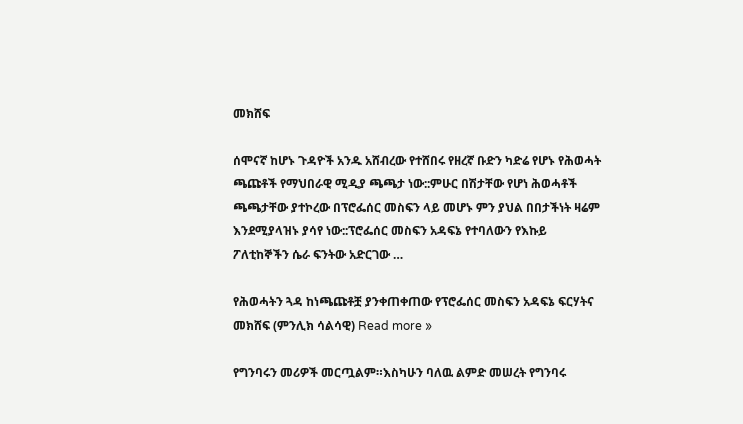መክሸፍ

ሰሞናኛ ከሆኑ ጉዳዮች አንዱ አሸብረው የተሸበሩ የዘረኛ ቡድን ካድሬ የሆኑ የሕወሓት ጫጩቶች የማህበራዊ ሚዲያ ጫጫታ ነው::ምሁር በሽታቸው የሆነ ሕወሓቶች ጫጫታቸው ያተኮረው በፕሮፌሰር መስፍን ላይ መሆኑ ምን ያህል በበታችነት ዛሬም እንደሚያላዝኑ ያሳየ ነው::ፕሮፌሰር መስፍን አዳፍኔ የተባለውን የእኩይ ፖለቲከኞችን ሴራ ፍንትው አድርገው …

የሕወሓትን ጓዳ ከነጫጩቶቿ ያንቀጠቀጠው የፕሮፌሰር መስፍን አዳፍኔ ፍርሃትና መክሸፍ (ምንሊክ ሳልሳዊ) Read more »

የግንባሩን መሪዎች መርጧልም።እስካሁን ባለዉ ልምድ መሠረት የግንባሩ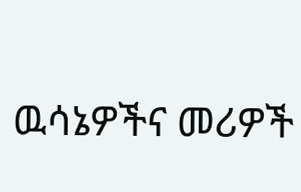ዉሳኔዎችና መሪዎች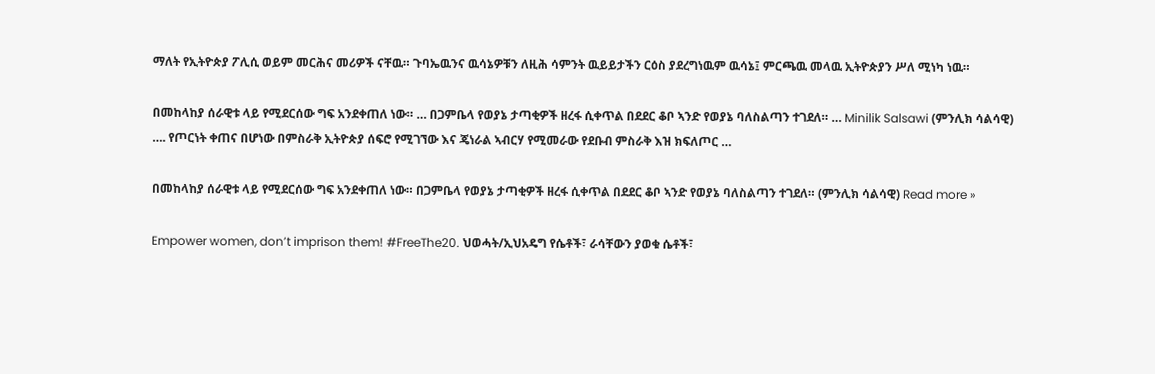ማለት የኢትዮጵያ ፖሊሲ ወይም መርሕና መሪዎች ናቸዉ። ጉባኤዉንና ዉሳኔዎቹን ለዚሕ ሳምንት ዉይይታችን ርዕስ ያደረግነዉም ዉሳኔ፤ ምርጫዉ መላዉ ኢትዮጵያን ሥለ ሚነካ ነዉ።

በመከላከያ ሰራዊቱ ላይ የሚደርሰው ግፍ አንደቀጠለ ነው። … በጋምቤላ የወያኔ ታጣቂዎች ዘረፋ ሲቀጥል በደደር ቆቦ ኣንድ የወያኔ ባለስልጣን ተገደለ። … Minilik Salsawi (ምንሊክ ሳልሳዊ) …. የጦርነት ቀጠና በሆነው በምስራቅ ኢትዮጵያ ሰፍሮ የሚገኘው እና ጄነራል ኣብርሃ የሚመራው የደቡብ ምስራቅ እዝ ክፍለጦር …

በመከላከያ ሰራዊቱ ላይ የሚደርሰው ግፍ አንደቀጠለ ነው። በጋምቤላ የወያኔ ታጣቂዎች ዘረፋ ሲቀጥል በደደር ቆቦ ኣንድ የወያኔ ባለስልጣን ተገደለ። (ምንሊክ ሳልሳዊ) Read more »

Empower women, don’t imprison them! #FreeThe20. ህወሓት/ኢህአዴግ የሴቶች፣ ራሳቸውን ያወቁ ሴቶች፣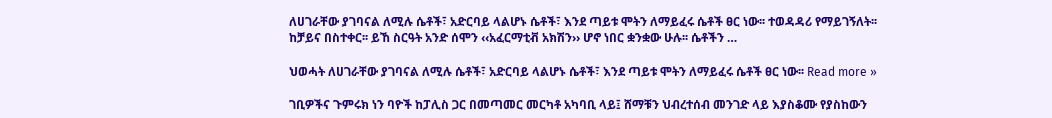ለሀገራቸው ያገባናል ለሚሉ ሴቶች፣ አድርባይ ላልሆኑ ሴቶች፣ እንደ ጣይቱ ሞትን ለማይፈሩ ሴቶች ፀር ነው፡፡ ተወዳዳሪ የማይገኝለት፡፡ ከቻይና በስተቀር፡፡ ይኸ ስርዓት አንድ ሰሞን ‹‹አፈርማቲቭ አክሽን›› ሆኖ ነበር ቋንቋው ሁሉ፡፡ ሴቶችን …

ህወሓት ለሀገራቸው ያገባናል ለሚሉ ሴቶች፣ አድርባይ ላልሆኑ ሴቶች፣ እንደ ጣይቱ ሞትን ለማይፈሩ ሴቶች ፀር ነው፡፡ Read more »

ገቢዎችና ጉምሩክ ነን ባዮች ከፓሊስ ጋር በመጣመር መርካቶ አካባቢ ላይ፤ ሸማቹን ህብረተሰብ መንገድ ላይ እያስቆሙ የያስከውን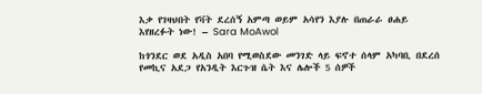እቃ የገዛህበት የቫት ደረሰኝ አምጣ ወይም አሳየን እያሉ በጠራራ ፀሐይ እየዘረፉት ነው! – Sara MoAwol

ከጎንደር ወደ አዲስ አበባ የሚወስደው መንገድ ላይ ፍኖተ ሰላም አካባቢ በደረሰ የመኪና አደጋ የአንዲት እርጉዝ ሴት እና ሌሎች 5 ሰዎች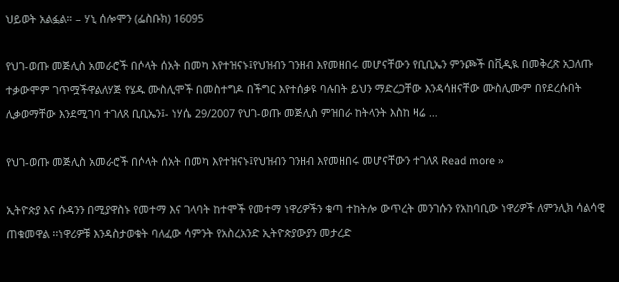ህይወት አልፏል። – ሃኒ ሰሎሞን (ፌስቡክ) 16095

የህገ-ወጡ መጅሊስ አመራሮች በሶላት ሰአት በመካ እየተዝናኑ፤የህዝብን ገንዘብ እየመዘበሩ መሆናቸውን የቢቢኤን ምንጮች በቪዲዪ በመቅረጽ አጋለጡ ተቃውሞም ገጥሟችዋልለሃጅ የሄዱ ሙስሊሞች በመስተግዶ በችግር እየተሰቃዩ ባሉበት ይህን ማድረጋቸው እንዳሳዘናቸው ሙስሊሙም በየደረሱበት ሊቃወማቸው እንደሚገባ ተገለጸ ቢቢኤን፤- ነሃሴ 29/2007 የህገ-ወጡ መጅሊስ ምዝበራ ከትላንት እስከ ዛሬ …

የህገ-ወጡ መጅሊስ አመራሮች በሶላት ሰአት በመካ እየተዝናኑ፤የህዝብን ገንዘብ እየመዘበሩ መሆናቸውን ተገለጸ Read more »

ኢትዮጵያ እና ሱዳንን በሚያዋስኑ የመተማ እና ገላባት ከተሞች የመተማ ነዋሪዎችን ቁጣ ተከትሎ ውጥረት መንገሱን የአከባቢው ነዋሪዎች ለምንሊክ ሳልሳዊ ጠቁመዋል ፡፡ነዋሪዎቹ እንዳስታወቁት ባለፈው ሳምንት የአስረአንድ ኢትዮጵያውያን መታረድ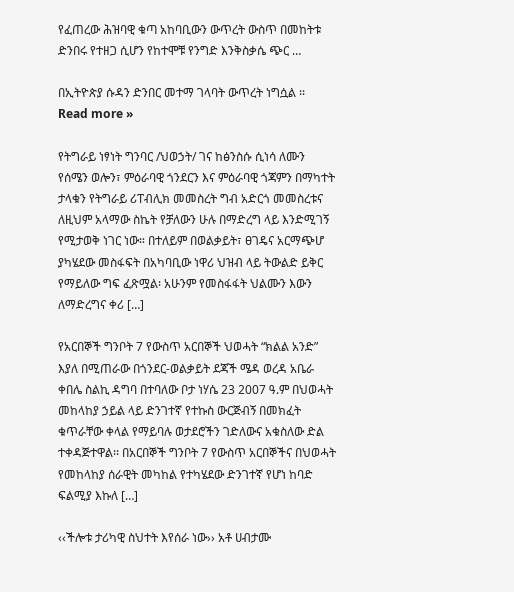የፈጠረው ሕዝባዊ ቁጣ አከባቢውን ውጥረት ውስጥ በመከትቱ ድንበሩ የተዘጋ ሲሆን የከተሞቹ የንግድ እንቅስቃሴ ጭር …

በኢትዮጵያ ሱዳን ድንበር መተማ ገላባት ውጥረት ነግሷል ፡፡ Read more »

የትግራይ ነፃነት ግንባር /ህወኃት/ ገና ከፅንስሱ ሲነሳ ለሙን የሰሜን ወሎን፣ ምዕራባዊ ጎንደርን እና ምዕራባዊ ጎጃምን በማካተት ታላቁን የትግራይ ሪፐብሊክ መመስረት ግብ አድርጎ መመስረቱና ለዚህም አላማው ስኬት የቻለውን ሁሉ በማድረግ ላይ እንድሚገኝ የሚታወቅ ነገር ነው። በተለይም በወልቃይት፣ ፀገዴና አርማጭሆ ያካሄደው መስፋፍት በአካባቢው ነዋሪ ህዝብ ላይ ትውልድ ይቅር የማይለው ግፍ ፈጽሟል፡ አሁንም የመስፋፋት ህልሙን እውን ለማድረግና ቀሪ […]

የአርበኞች ግንቦት 7 የውስጥ አርበኞች ህወሓት “ክልል አንድ” እያለ በሚጠራው በጎንደር-ወልቃይት ደጃች ሜዳ ወረዳ አቤራ ቀበሌ ስልኪ ዳግባ በተባለው ቦታ ነሃሴ 23 2007 ዓ.ም በህወሓት መከላከያ ኃይል ላይ ድንገተኛ የተኩስ ውርጅብኝ በመክፈት ቁጥራቸው ቀላል የማይባሉ ወታደሮችን ገድለውና አቁስለው ድል ተቀዳጅተዋል፡፡ በአርበኞች ግንቦት 7 የውስጥ አርበኞችና በህወሓት የመከላከያ ሰራዊት መካከል የተካሄደው ድንገተኛ የሆነ ከባድ ፍልሚያ እኩለ […]

‹‹ችሎቱ ታሪካዊ ስህተት እየሰራ ነው›› አቶ ሀብታሙ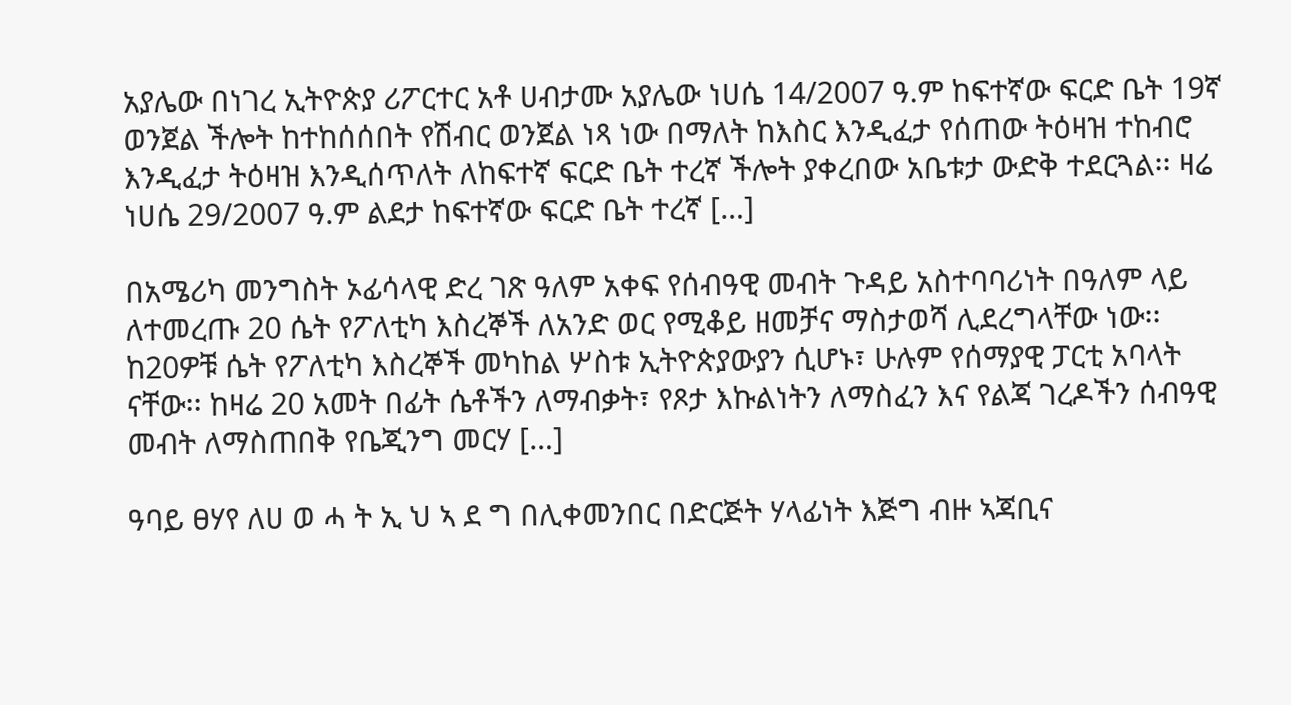አያሌው በነገረ ኢትዮጵያ ሪፖርተር አቶ ሀብታሙ አያሌው ነሀሴ 14/2007 ዓ.ም ከፍተኛው ፍርድ ቤት 19ኛ ወንጀል ችሎት ከተከሰሰበት የሽብር ወንጀል ነጻ ነው በማለት ከእስር እንዲፈታ የሰጠው ትዕዛዝ ተከብሮ እንዲፈታ ትዕዛዝ እንዲሰጥለት ለከፍተኛ ፍርድ ቤት ተረኛ ችሎት ያቀረበው አቤቱታ ውድቅ ተደርጓል፡፡ ዛሬ ነሀሴ 29/2007 ዓ.ም ልደታ ከፍተኛው ፍርድ ቤት ተረኛ […]

በአሜሪካ መንግስት ኦፊሳላዊ ድረ ገጽ ዓለም አቀፍ የሰብዓዊ መብት ጉዳይ አስተባባሪነት በዓለም ላይ ለተመረጡ 20 ሴት የፖለቲካ እስረኞች ለአንድ ወር የሚቆይ ዘመቻና ማስታወሻ ሊደረግላቸው ነው፡፡ ከ20ዎቹ ሴት የፖለቲካ እስረኞች መካከል ሦስቱ ኢትዮጵያውያን ሲሆኑ፣ ሁሉም የሰማያዊ ፓርቲ አባላት ናቸው፡፡ ከዛሬ 20 አመት በፊት ሴቶችን ለማብቃት፣ የጾታ እኩልነትን ለማስፈን እና የልጃ ገረዶችን ሰብዓዊ መብት ለማስጠበቅ የቤጂንግ መርሃ […]

ዓባይ ፀሃየ ለሀ ወ ሓ ት ኢ ህ ኣ ደ ግ በሊቀመንበር በድርጅት ሃላፊነት እጅግ ብዙ ኣጃቢና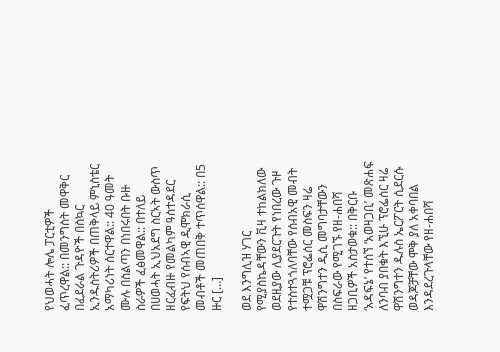የህወሓት ሎሌ ፓርቲዎች ፈጥረዋል:: በመንግስት መዋቅር በፈደራል ጉዳዮች በስኳር ኢንዱስትሪዎች በጠቅላይ ምኒስቴር አማካሪነት ሰርተዋል:: 40 ዓመት ሙሉ በስልጣን በነበሩበት ቡዙ ስራዎች ፈፅመዋል:: በተለይ በሀወሓት ኢህአደግ ስርኣት ውስጥ ዘርፈብዙ የመልካም ዓስተዳደር የፍትህ የሰብኣዊ ዲሞክራሲ መብቶች መጠበቅ ተጥሰዋል:: በ5 ዙር […]

ወደ እንግሊዝ ሃገር የሚያስኬዳቸውን ቪዛ ተከልክለው ወደዚያው ሊያደርጉት የነበረው ጉዞ የተስተጓጎለባቸው የሰብአዊ መብት ተሟጋቹ ፕሮፌሰር መስፍን ዛሬ ዋሽንግተን ዲሲ መግባታቸውን በስፍራው የሚገኙ የዘ-ሐበሻ ዘጋቢዎች አስታወቁ:: በቅርቡ ‘አዳፍኔ’ የተሰኘ ‘አወዛጋቢ’ መጽሐፍ ለንባብ ያበቁት እኚሁ ፕሮፌሰር ዛሬ ዋሽንግተን ዱሉስ ኤርፖርት ሲደርሱ ወዳጆቻቸው ሞቅ ያለ አቀባበል እንዳደረጉላቸው የዘ-ሐበሻ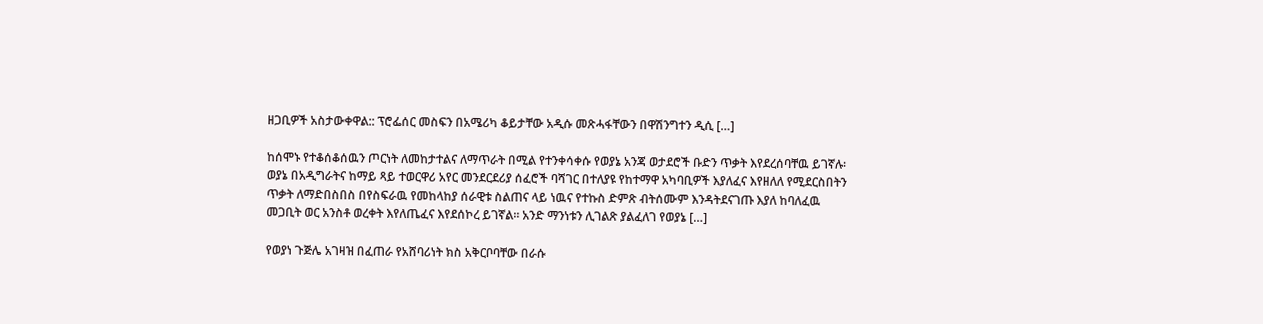ዘጋቢዎች አስታውቀዋል:: ፕሮፌሰር መስፍን በአሜሪካ ቆይታቸው አዲሱ መጽሓፋቸውን በዋሽንግተን ዲሲ […]

ከሰሞኑ የተቆሰቆሰዉን ጦርነት ለመከታተልና ለማጥራት በሚል የተንቀሳቀሱ የወያኔ አንጃ ወታደሮች ቡድን ጥቃት እየደረሰባቸዉ ይገኛሉ፡ ወያኔ በአዲግራትና ከማይ ጻይ ተወርዋሪ አየር መንደርደሪያ ሰፈሮች ባሻገር በተለያዩ የከተማዋ አካባቢዎች እያለፈና እየዘለለ የሚደርስበትን ጥቃት ለማድበስበስ በየስፍራዉ የመከላከያ ሰራዊቱ ስልጠና ላይ ነዉና የተኩስ ድምጽ ብትሰሙም እንዳትደናገጡ እያለ ከባለፈዉ መጋቢት ወር አንስቶ ወረቀት እየለጤፈና እየደሰኮረ ይገኛል። አንድ ማንነቱን ሊገልጽ ያልፈለገ የወያኔ […]

የወያነ ጉጅሌ አገዛዝ በፈጠራ የአሸባሪነት ክስ አቅርቦባቸው በራሱ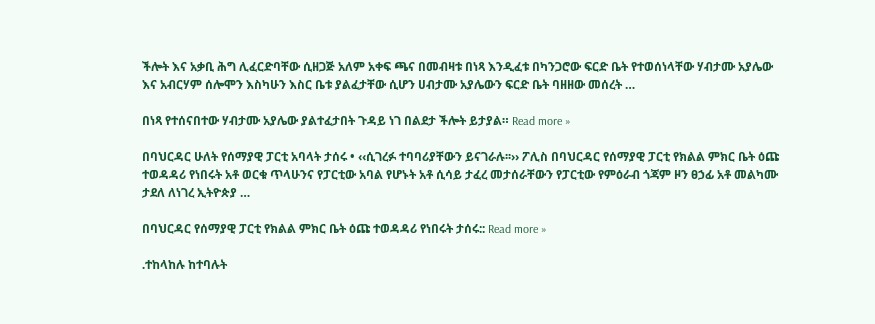ችሎት እና አቃቢ ሕግ ሊፈርድባቸው ሲዘጋጅ አለም አቀፍ ጫና በመብዛቱ በነጻ እንዲፈቱ በካንጋሮው ፍርድ ቤት የተወሰነላቸው ሃብታሙ አያሌው እና አብርሃም ሰሎሞን እስካሁን እስር ቤቱ ያልፈታቸው ሲሆን ሀብታሙ አያሌውን ፍርድ ቤት ባዘዘው መሰረት …

በነጻ የተሰናበተው ሃብታሙ አያሌው ያልተፈታበት ጉዳይ ነገ በልደታ ችሎት ይታያል። Read more »

በባህርዳር ሁለት የሰማያዊ ፓርቲ አባላት ታሰሩ • ‹‹ሲገረፉ ተባባሪያቸውን ይናገራሉ፡፡›› ፖሊስ በባህርዳር የሰማያዊ ፓርቲ የክልል ምክር ቤት ዕጩ ተወዳዳሪ የነበሩት አቶ ወርቁ ጥላሁንና የፓርቲው አባል የሆኑት አቶ ሲሳይ ታፈረ መታሰራቸውን የፓርቲው የምዕራብ ጎጃም ዞን ፀኃፊ አቶ መልካሙ ታደለ ለነገረ ኢትዮጵያ …

በባህርዳር የሰማያዊ ፓርቲ የክልል ምክር ቤት ዕጩ ተወዳዳሪ የነበሩት ታሰሩ:: Read more »

᎐ተከላከሉ ከተባሉት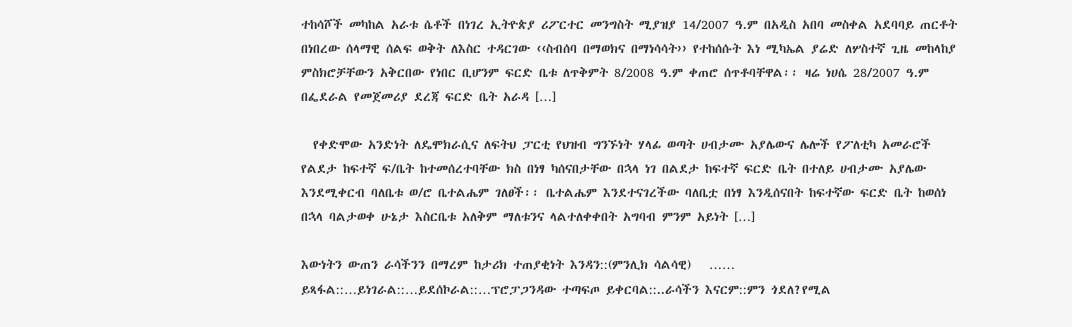ተከሳሾች መካከል አራቱ ሴቶች በነገረ ኢትዮጵያ ሪፖርተር መንግስት ሚያዝያ 14/2007 ዓ.ም በአዲስ አበባ መስቀል አደባባይ ጠርቶት በነበረው ሰላማዊ ሰልፍ ወቅት ለእስር ተዳርገው ‹‹ስብሰባ በማወክና በማነሳሳት›› የተከሰሱት እነ ሚካኤል ያሬድ ለሦስተኛ ጊዜ መከላከያ ምስክሮቻቸውን አቅርበው የነበር ቢሆንም ፍርድ ቤቱ ለጥቅምት 8/2008 ዓ.ም ቀጠሮ ሰጥቶባቸዋል፡፡ ዛሬ ነሀሴ 28/2007 ዓ.ም በፌደራል የመጀመሪያ ደረጃ ፍርድ ቤት አራዳ […]

  የቀድሞው አንድነት ለዴሞክራሲና ለፍትህ ፓርቲ የህዝብ ግንኙነት ሃላፊ ወጣት ሀብታሙ አያሌውና ሌሎች የፖለቲካ አመራሮች የልደታ ከፍተኛ ፍ/ቤት ከተመሰረተባቸው ክስ በነፃ ካሰናበታቸው በኋላ ነገ በልደታ ከፍተኛ ፍርድ ቤት በተለይ ሀብታሙ አያሌው እንደሚቀርብ ባለቤቱ ወ/ሮ ቤተልሔም ገለፀች፡፡ ቤተልሔም እንደተናገረችው ባለቤቷ በነፃ እንዲሰናበት ከፍተኛው ፍርድ ቤት ከወሰነ በኋላ ባልታወቀ ሁኔታ እስርቤቱ አለቅም ማለቱንና ላልተለቀቀበት አግባብ ምንም አይነት […]

እውነትን ውጠን ራሳችንን በማረም ከታሪክ ተጠያቂነት እንዳን::(ምንሊክ ሳልሳዊ)   …… ይጻፋል::…ይነገራል::…ይደሰኮራል::…ፕሮፓጋንዳው ተጣፍጦ ይቀርባል::..ራሳችን እናርም::ምን ጎደለ?የሚል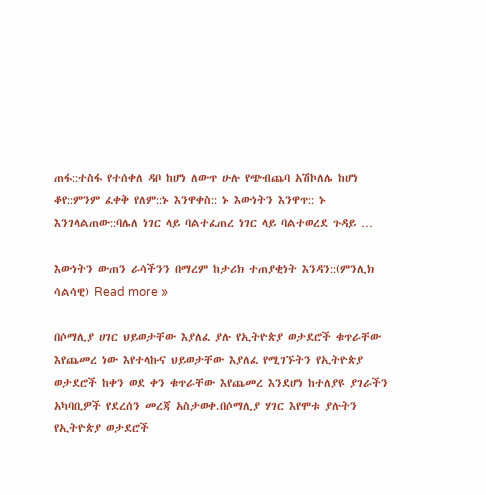ጠፋ::ተስፋ የተሰቀለ ዳቦ ከሆነ ለውጥ ሁሉ የጭብጨባ አሽኮለሌ ከሆነ ቆየ::ምንም ፈቀቅ የለም::ኑ እንዋቀስ:: ኑ እውነትን እንዋጥ:: ኑ እንገላልጠው::ባሌለ ነገር ላይ ባልተፈጠረ ነገር ላይ ባልተወረደ ጉዳይ …

እውነትን ውጠን ራሳችንን በማረም ከታሪክ ተጠያቂነት እንዳን::(ምንሊክ ሳልሳዊ) Read more »

በሶማሊያ ሀገር ህይወታቸው እያለፈ ያሉ የኢትዮጵያ ወታደሮች ቁጥራቸው እየጨመረ ነው እየተላኩና ህይወታቸው እያለፈ የሚገኙትን የኢትዮጵያ ወታደሮች ከቀን ወደ ቀን ቁጥራቸው እየጨመረ እንደሆነ ከተለያዩ ያገራችን አካባቢዎች የደረሰን መረጃ አስታወቀ.በሶማሊያ ሃገር እየሞቱ ያሉትን የኢትዮጵያ ወታደሮች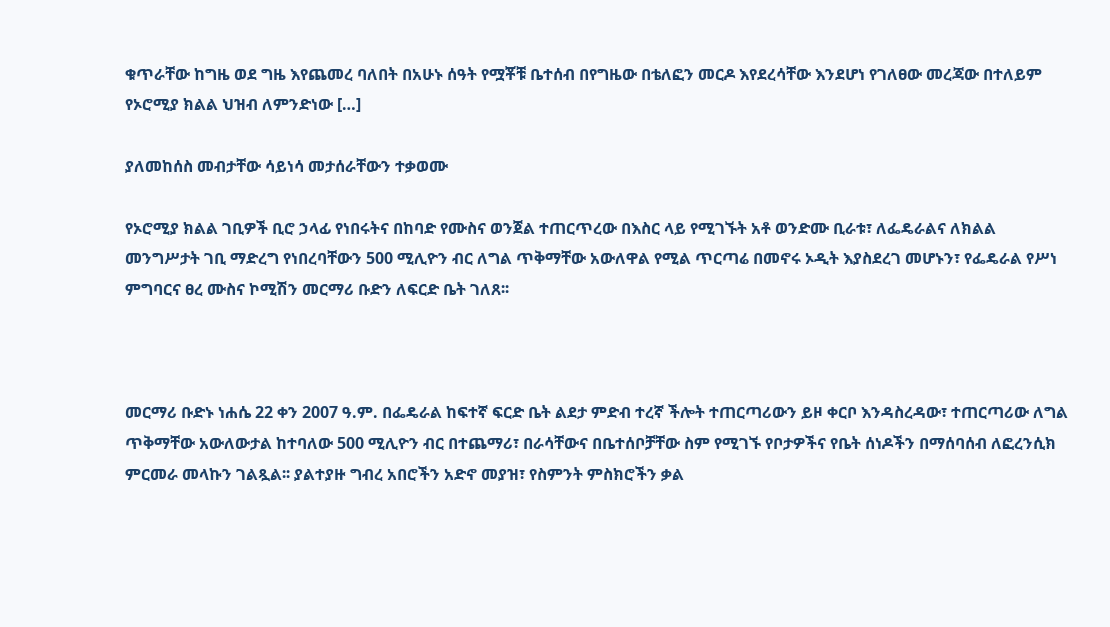ቁጥራቸው ከግዜ ወደ ግዜ እየጨመረ ባለበት በአሁኑ ሰዓት የሟቾቹ ቤተሰብ በየግዜው በቴለፎን መርዶ እየደረሳቸው እንደሆነ የገለፀው መረጃው በተለይም የኦሮሚያ ክልል ህዝብ ለምንድነው […]

ያለመከሰስ መብታቸው ሳይነሳ መታሰራቸውን ተቃወሙ

የኦሮሚያ ክልል ገቢዎች ቢሮ ኃላፊ የነበሩትና በከባድ የሙስና ወንጀል ተጠርጥረው በእስር ላይ የሚገኙት አቶ ወንድሙ ቢራቱ፣ ለፌዴራልና ለክልል መንግሥታት ገቢ ማድረግ የነበረባቸውን 500 ሚሊዮን ብር ለግል ጥቅማቸው አውለዋል የሚል ጥርጣሬ በመኖሩ ኦዲት እያስደረገ መሆኑን፣ የፌዴራል የሥነ ምግባርና ፀረ ሙስና ኮሚሽን መርማሪ ቡድን ለፍርድ ቤት ገለጸ፡፡



መርማሪ ቡድኑ ነሐሴ 22 ቀን 2007 ዓ.ም. በፌዴራል ከፍተኛ ፍርድ ቤት ልደታ ምድብ ተረኛ ችሎት ተጠርጣሪውን ይዞ ቀርቦ እንዳስረዳው፣ ተጠርጣሪው ለግል ጥቅማቸው አውለውታል ከተባለው 500 ሚሊዮን ብር በተጨማሪ፣ በራሳቸውና በቤተሰቦቻቸው ስም የሚገኙ የቦታዎችና የቤት ሰነዶችን በማሰባሰብ ለፎረንሲክ ምርመራ መላኩን ገልጿል፡፡ ያልተያዙ ግብረ አበሮችን አድኖ መያዝ፣ የስምንት ምስክሮችን ቃል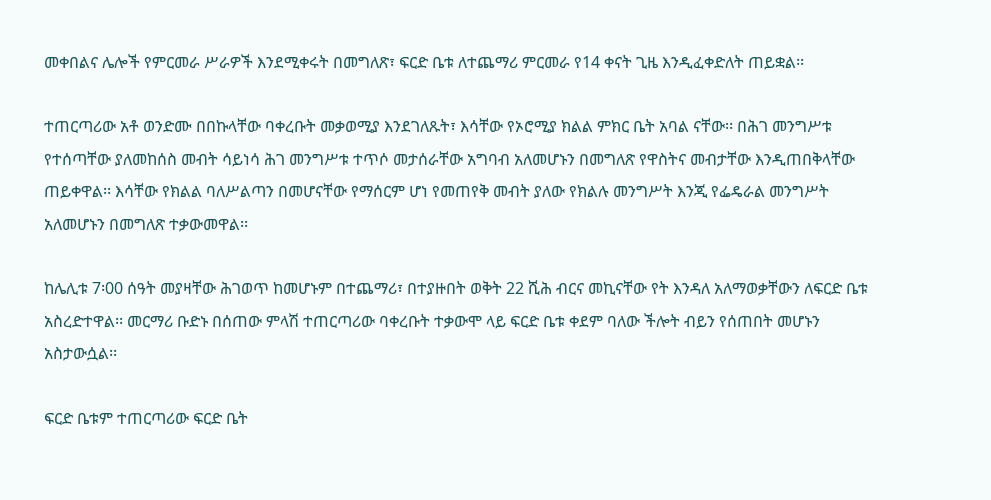መቀበልና ሌሎች የምርመራ ሥራዎች እንደሚቀሩት በመግለጽ፣ ፍርድ ቤቱ ለተጨማሪ ምርመራ የ14 ቀናት ጊዜ እንዲፈቀድለት ጠይቋል፡፡

ተጠርጣሪው አቶ ወንድሙ በበኩላቸው ባቀረቡት መቃወሚያ እንደገለጹት፣ እሳቸው የኦሮሚያ ክልል ምክር ቤት አባል ናቸው፡፡ በሕገ መንግሥቱ የተሰጣቸው ያለመከሰስ መብት ሳይነሳ ሕገ መንግሥቱ ተጥሶ መታሰራቸው አግባብ አለመሆኑን በመግለጽ የዋስትና መብታቸው እንዲጠበቅላቸው ጠይቀዋል፡፡ እሳቸው የክልል ባለሥልጣን በመሆናቸው የማሰርም ሆነ የመጠየቅ መብት ያለው የክልሉ መንግሥት እንጂ የፌዴራል መንግሥት አለመሆኑን በመግለጽ ተቃውመዋል፡፡

ከሌሊቱ 7፡00 ሰዓት መያዛቸው ሕገወጥ ከመሆኑም በተጨማሪ፣ በተያዙበት ወቅት 22 ሺሕ ብርና መኪናቸው የት እንዳለ አለማወቃቸውን ለፍርድ ቤቱ አስረድተዋል፡፡ መርማሪ ቡድኑ በሰጠው ምላሽ ተጠርጣሪው ባቀረቡት ተቃውሞ ላይ ፍርድ ቤቱ ቀደም ባለው ችሎት ብይን የሰጠበት መሆኑን አስታውሷል፡፡

ፍርድ ቤቱም ተጠርጣሪው ፍርድ ቤት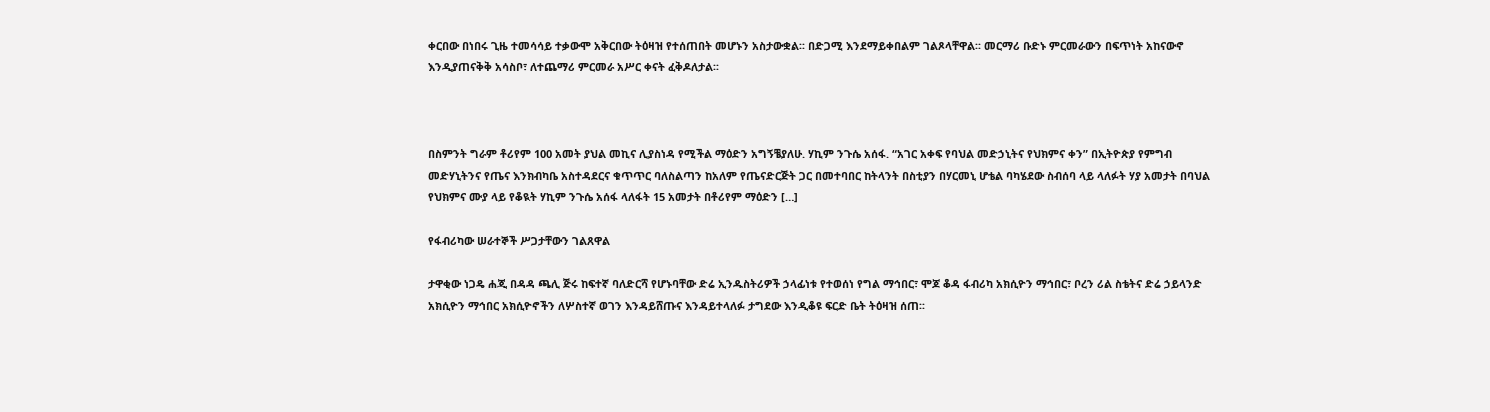ቀርበው በነበሩ ጊዜ ተመሳሳይ ተቃውሞ አቅርበው ትዕዛዝ የተሰጠበት መሆኑን አስታውቋል፡፡ በድጋሚ እንደማይቀበልም ገልጾላቸዋል፡፡ መርማሪ ቡድኑ ምርመራውን በፍጥነት አከናውኖ እንዲያጠናቅቅ አሳስቦ፣ ለተጨማሪ ምርመራ አሥር ቀናት ፈቅዶለታል፡፡



በስምንት ግራም ቶሪየም 100 አመት ያህል መኪና ሊያስነዳ የሚችል ማዕድን አግኝቼያለሁ. ሃኪም ንጉሴ አሰፋ. “አገር አቀፍ የባህል መድኃኒትና የህክምና ቀን” በኢትዮጵያ የምግብ መድሃኒትንና የጤና እንክብካቤ አስተዳደርና ቁጥጥር ባለስልጣን ከአለም የጤናድርጅት ጋር በመተባበር ከትላንት በስቲያን በሃርመኒ ሆቴል ባካሄደው ስብሰባ ላይ ላለፉት ሃያ አመታት በባህል የህክምና ሙያ ላይ የቆዪት ሃኪም ንጉሴ አሰፋ ላለፋት 15 አመታት በቶሪየም ማዕድን […]

የፋብሪካው ሠራተኞች ሥጋታቸውን ገልጸዋል

ታዋቂው ነጋዴ ሐጂ በዳዳ ጫሊ ጅሩ ከፍተኛ ባለድርሻ የሆኑባቸው ድሬ ኢንዱስትሪዎች ኃላፊነቱ የተወሰነ የግል ማኅበር፣ ሞጆ ቆዳ ፋብሪካ አክሲዮን ማኅበር፣ ቦረን ሪል ስቴትና ድሬ ኃይላንድ አክሲዮን ማኅበር አክሲዮኖችን ለሦስተኛ ወገን እንዳይሸጡና እንዳይተላለፉ ታግደው እንዲቆዩ ፍርድ ቤት ትዕዛዝ ሰጠ፡፡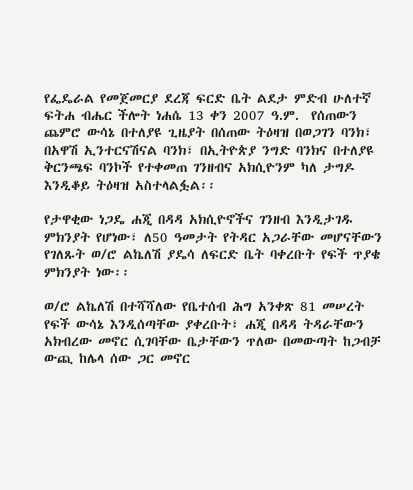የፌዴራል የመጀመርያ ደረጃ ፍርድ ቤት ልደታ ምድብ ሁለተኛ ፍትሐ ብሔር ችሎት ነሐሴ 13 ቀን 2007 ዓ.ም.  የሰጠውን ጨምሮ ውሳኔ በተለያዩ ጊዜያት በሰጠው ትዕዛዝ በወጋገን ባንክ፣ በአዋሽ ኢንተርናሽናል ባንክ፣ በኢትዮጵያ ንግድ ባንክና በተለያዩ ቅርንጫፍ ባንኮች የተቀመጠ ገንዘብና አክሲዮንም ካለ ታግዶ እንዲቆይ ትዕዛዝ አስተላልፏል፡፡

የታዋቂው ነጋዴ ሐጂ በዳዳ አክሲዮኖችና ገንዘብ እንዲታገዱ ምክንያት የሆነው፣ ለ50 ዓመታት የትዳር አጋራቸው መሆናቸውን የገለጹት ወ/ሮ ልኬለሽ ያዴሳ ለፍርድ ቤት ባቀረቡት የፍች ጥያቄ ምክንያት ነው፡፡

ወ/ሮ ልኬለሽ በተሻሻለው የቤተሰብ ሕግ አንቀጽ 81 መሠረት የፍች ውሳኔ እንዲሰጣቸው ያቀረቡት፣ ሐጂ በዳዳ ትዳራቸውን አክብረው መኖር ሲገባቸው ቤታቸውን ጥለው በመውጣት ከጋብቻ ውጪ ከሌላ ሰው ጋር መኖር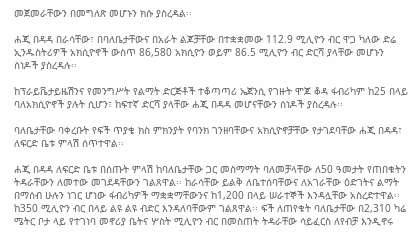መጀመራቸውን በመግለጽ መሆኑን ክሱ ያስረዳል፡፡

ሐጂ በዳዳ በራሳቸው፣ በባለቤታቸውና በአራት ልጆቻቸው በተቋቋመው 112.9 ሚሊዮን ብር ዋጋ ካለው ድሬ ኢንዱስትሪዎች አክሲዮኖች ውስጥ 86,580 አክሲዮን ወይም 86.5 ሚሊዮን ብር ድርሻ ያላቸው መሆኑን ሰነዶች ያስረዳሉ፡፡

ከፕራይቬታይዜሽንና የመንግሥት የልማት ድርጅቶች ተቆጣጣሪ ኤጀንሲ የገዙት ሞጆ ቆዳ ፋብሪካም ከ25 በላይ ባለአክሲዮኖች ያሉት ሲሆን፣ ከፍተኛ ድርሻ ያላቸው ሐጂ በዳዳ መሆናቸውን ሰነዶች ያስረዳሉ፡፡

ባለቤታቸው ባቀረቡት የፍች ጥያቄ ክስ ምክንያት የባንክ ገንዘባቸውና አክሲዮኖቻቸው የታገደባቸው ሐጂ በዳዳ፣ ለፍርድ ቤቱ ምላሽ ሰጥተዋል፡፡

ሐጂ በዳዳ ለፍርድ ቤቱ በሰጡት ምላሽ ከባለቤታቸው ጋር መስማማት ባለመቻላቸው ለ50 ዓመታት የጠበቁትን ትዳራቸውን ለመተው መገደዳቸውን ገልጸዋል፡፡ ከራሳቸው ይልቅ ለቤተሰባቸውና ለአገራቸው ዕድገትና ልማት በማሰብ ሁሉን ነገር ሆነው ፋብሪካዎች ማቋቋማቸውንና ከ1,200 በላይ ሠራተኞች እንዳሏቸው አስረድተዋል፡፡ ከ350 ሚሊዮን ብር በላይ ልዩ ልዩ ብድር እንዳለባቸውም ገልጸዋል፡፡ ፍች ለጠየቁት ባለቤታቸው በ2,310 ካሬ ሜትር ቦታ ላይ የተገነባ መኖሪያ ቤትና ሦስት ሚሊዮን ብር በመስጠት ትዳራቸው ሳይፈርስ ለየብቻ እንዲኖሩ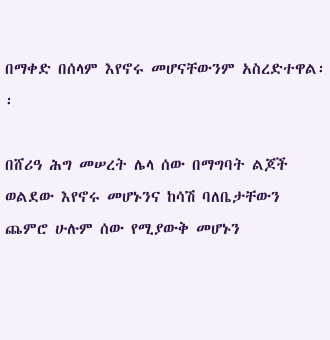በማቀድ በሰላም እየኖሩ መሆናቸውንም አስረድተዋል፡፡

በሸሪዓ ሕግ መሠረት ሌላ ሰው በማግባት ልጆች ወልደው እየኖሩ መሆኑንና ከሳሽ ባለቤታቸውን ጨምሮ ሁሉም ሰው የሚያውቅ መሆኑን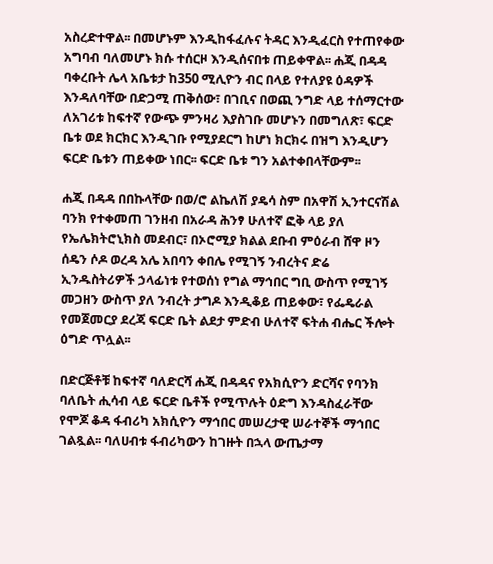አስረድተዋል፡፡ በመሆኑም እንዲከፋፈሉና ትዳር እንዲፈርስ የተጠየቀው አግባብ ባለመሆኑ ክሱ ተሰርዞ እንዲሰናበቱ ጠይቀዋል፡፡ ሐጂ በዳዳ ባቀረቡት ሌላ አቤቱታ ከ350 ሚሊዮን ብር በላይ የተለያዩ ዕዳዎች እንዳለባቸው በድጋሚ ጠቅሰው፣ በገቢና በወጪ ንግድ ላይ ተሰማርተው ለአገሪቱ ከፍተኛ የውጭ ምንዛሪ እያስገቡ መሆኑን በመግለጽ፣ ፍርድ ቤቱ ወደ ክርክር እንዲገቡ የሚያደርግ ከሆነ ክርክሩ በዝግ እንዲሆን ፍርድ ቤቱን ጠይቀው ነበር፡፡ ፍርድ ቤቱ ግን አልተቀበላቸውም፡፡

ሐጂ በዳዳ በበኩላቸው በወ/ሮ ልኬለሽ ያዴሳ ስም በአዋሽ ኢንተርናሽል ባንክ የተቀመጠ ገንዘብ በአራዳ ሕንፃ ሁለተኛ ፎቅ ላይ ያለ የኤሌክትሮኒክስ መደብር፣ በኦሮሚያ ክልል ደቡብ ምዕራብ ሸዋ ዞን ሰዴን ሶዶ ወረዳ አሌ አበባን ቀበሌ የሚገኝ ንብረትና ድሬ ኢንዱስትሪዎች ኃላፊነቱ የተወሰነ የግል ማኅበር ግቢ ውስጥ የሚገኝ መጋዘን ውስጥ ያለ ንብረት ታግዶ እንዲቆይ ጠይቀው፣ የፌዴራል የመጀመርያ ደረጃ ፍርድ ቤት ልደታ ምድብ ሁለተኛ ፍትሐ ብሔር ችሎት ዕግድ ጥሏል፡፡

በድርጅቶቹ ከፍተኛ ባለድርሻ ሐጂ በዳዳና የአክሲዮን ድርሻና የባንክ ባለቤት ሒሳብ ላይ ፍርድ ቤቶች የሚጥሉት ዕድግ እንዳስፈራቸው የሞጆ ቆዳ ፋብሪካ አክሲዮን ማኅበር መሠረታዊ ሠራተኞች ማኅበር  ገልጿል፡፡ ባለሀብቱ ፋብሪካውን ከገዙት በኋላ ውጤታማ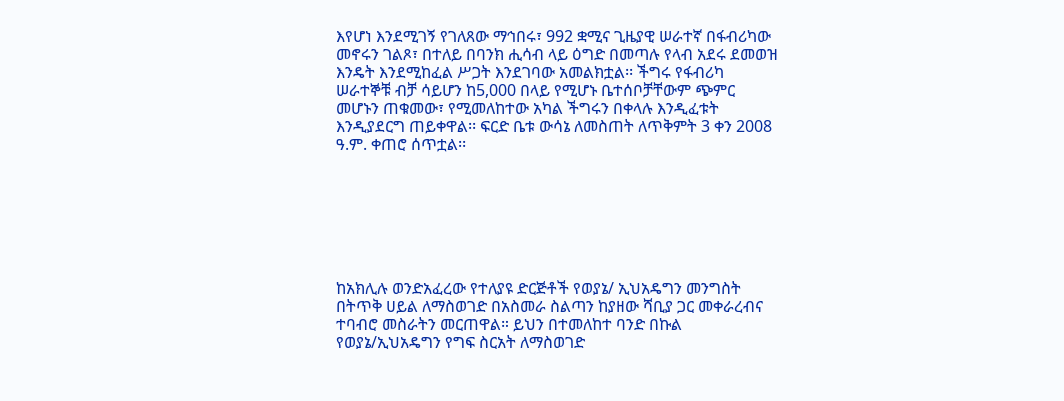እየሆነ እንደሚገኝ የገለጸው ማኅበሩ፣ 992 ቋሚና ጊዜያዊ ሠራተኛ በፋብሪካው መኖሩን ገልጾ፣ በተለይ በባንክ ሒሳብ ላይ ዕግድ በመጣሉ የላብ አደሩ ደመወዝ እንዴት እንደሚከፈል ሥጋት እንደገባው አመልክቷል፡፡ ችግሩ የፋብሪካ ሠራተኞቹ ብቻ ሳይሆን ከ5,000 በላይ የሚሆኑ ቤተሰቦቻቸውም ጭምር መሆኑን ጠቁመው፣ የሚመለከተው አካል ችግሩን በቀላሉ እንዲፈቱት እንዲያደርግ ጠይቀዋል፡፡ ፍርድ ቤቱ ውሳኔ ለመስጠት ለጥቅምት 3 ቀን 2008 ዓ.ም. ቀጠሮ ሰጥቷል፡፡







ከአክሊሉ ወንድአፈረው የተለያዩ ድርጅቶች የወያኔ/ ኢህአዴግን መንግስት በትጥቅ ሀይል ለማስወገድ በአስመራ ስልጣን ከያዘው ሻቢያ ጋር መቀራረብና ተባብሮ መስራትን መርጠዋል። ይህን በተመለከተ ባንድ በኩል የወያኔ/ኢህአዴግን የግፍ ስርአት ለማስወገድ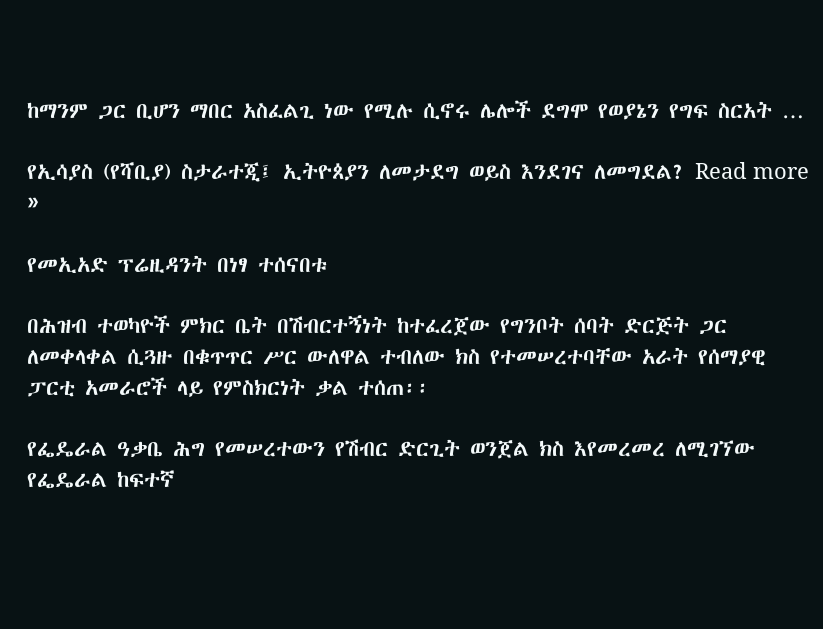ከማንም ጋር ቢሆን ማበር አስፈልጊ ነው የሚሉ ሲኖሩ ሌሎች ደግሞ የወያኔን የግፍ ስርአት …

የኢሳያስ (የሻቢያ) ስታራተጂ፤ ኢትዮጰያን ለመታደግ ወይስ እንደገና ለመግደል? Read more »

የመኢአድ ፕሬዚዳንት በነፃ ተሰናበቱ

በሕዝብ ተወካዮች ምክር ቤት በሽብርተኝነት ከተፈረጀው የግንቦት ሰባት ድርጅት ጋር ለመቀላቀል ሲጓዙ በቁጥጥር ሥር ውለዋል ተብለው ክስ የተመሠረተባቸው አራት የሰማያዊ ፓርቲ አመራሮች ላይ የምስክርነት ቃል ተሰጠ፡፡

የፌዴራል ዓቃቤ ሕግ የመሠረተውን የሽብር ድርጊት ወንጀል ክስ እየመረመረ ለሚገኘው የፌዴራል ከፍተኛ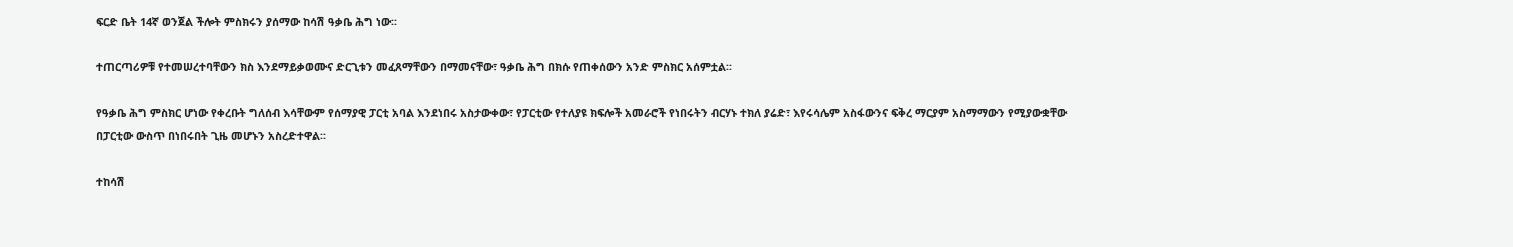ፍርድ ቤት 14ኛ ወንጀል ችሎት ምስክሩን ያሰማው ከሳሽ ዓቃቤ ሕግ ነው፡፡

ተጠርጣሪዎቹ የተመሠረተባቸውን ክስ እንደማይቃወሙና ድርጊቱን መፈጸማቸውን በማመናቸው፣ ዓቃቤ ሕግ በክሱ የጠቀሰውን አንድ ምስክር አሰምቷል፡፡

የዓቃቤ ሕግ ምስክር ሆነው የቀረቡት ግለሰብ እሳቸውም የሰማያዊ ፓርቲ አባል እንደነበሩ አስታውቀው፣ የፓርቲው የተለያዩ ክፍሎች አመራሮች የነበሩትን ብርሃኑ ተክለ ያሬድ፣ እየሩሳሌም አስፋውንና ፍቅረ ማርያም አስማማውን የሚያውቋቸው በፓርቲው ውስጥ በነበሩበት ጊዜ መሆኑን አስረድተዋል፡፡

ተከሳሽ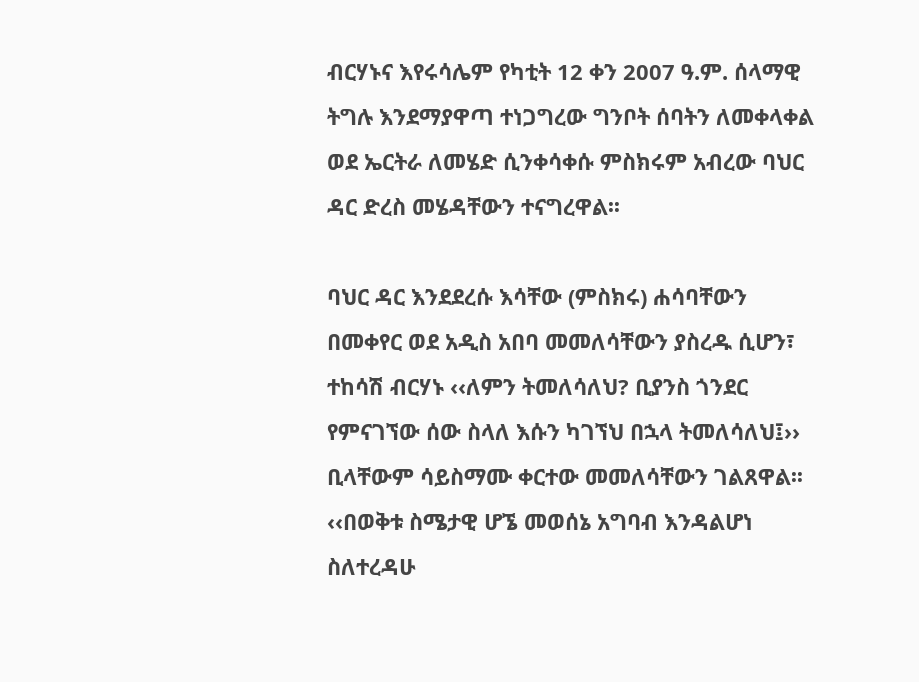ብርሃኑና እየሩሳሌም የካቲት 12 ቀን 2007 ዓ.ም. ሰላማዊ ትግሉ እንደማያዋጣ ተነጋግረው ግንቦት ሰባትን ለመቀላቀል ወደ ኤርትራ ለመሄድ ሲንቀሳቀሱ ምስክሩም አብረው ባህር ዳር ድረስ መሄዳቸውን ተናግረዋል፡፡

ባህር ዳር እንደደረሱ እሳቸው (ምስክሩ) ሐሳባቸውን በመቀየር ወደ አዲስ አበባ መመለሳቸውን ያስረዱ ሲሆን፣ ተከሳሽ ብርሃኑ ‹‹ለምን ትመለሳለህ? ቢያንስ ጎንደር የምናገኘው ሰው ስላለ እሱን ካገኘህ በኋላ ትመለሳለህ፤›› ቢላቸውም ሳይስማሙ ቀርተው መመለሳቸውን ገልጸዋል፡፡ ‹‹በወቅቱ ስሜታዊ ሆኜ መወሰኔ አግባብ እንዳልሆነ ስለተረዳሁ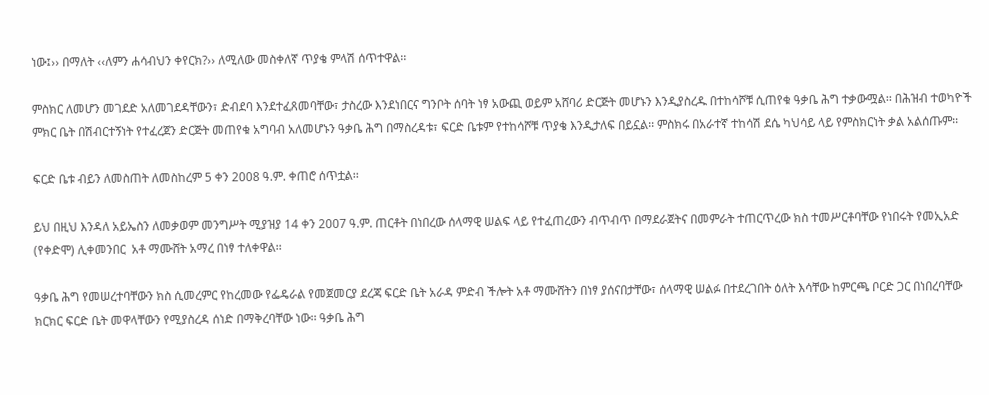ነው፤›› በማለት ‹‹ለምን ሐሳብህን ቀየርክ?›› ለሚለው መስቀለኛ ጥያቄ ምላሽ ሰጥተዋል፡፡

ምስክር ለመሆን መገደድ አለመገደዳቸውን፣ ድብደባ እንደተፈጸመባቸው፣ ታስረው እንደነበርና ግንቦት ሰባት ነፃ አውጪ ወይም አሸባሪ ድርጅት መሆኑን እንዲያስረዱ በተከሳሾቹ ሲጠየቁ ዓቃቤ ሕግ ተቃውሟል፡፡ በሕዝብ ተወካዮች ምክር ቤት በሽብርተኝነት የተፈረጀን ድርጅት መጠየቁ አግባብ አለመሆኑን ዓቃቤ ሕግ በማስረዳቱ፣ ፍርድ ቤቱም የተከሳሾቹ ጥያቄ እንዲታለፍ በይኗል፡፡ ምስክሩ በአራተኛ ተከሳሽ ደሴ ካህሳይ ላይ የምስክርነት ቃል አልሰጡም፡፡

ፍርድ ቤቱ ብይን ለመስጠት ለመስከረም 5 ቀን 2008 ዓ.ም. ቀጠሮ ሰጥቷል፡፡

ይህ በዚህ እንዳለ አይኤስን ለመቃወም መንግሥት ሚያዝያ 14 ቀን 2007 ዓ.ም. ጠርቶት በነበረው ሰላማዊ ሠልፍ ላይ የተፈጠረውን ብጥብጥ በማደራጀትና በመምራት ተጠርጥረው ክስ ተመሥርቶባቸው የነበሩት የመኢአድ (የቀድሞ) ሊቀመንበር  አቶ ማሙሸት አማረ በነፃ ተለቀዋል፡፡

ዓቃቤ ሕግ የመሠረተባቸውን ክስ ሲመረምር የከረመው የፌዴራል የመጀመርያ ደረጃ ፍርድ ቤት አራዳ ምድብ ችሎት አቶ ማሙሸትን በነፃ ያሰናበታቸው፣ ሰላማዊ ሠልፉ በተደረገበት ዕለት እሳቸው ከምርጫ ቦርድ ጋር በነበረባቸው ክርክር ፍርድ ቤት መዋላቸውን የሚያስረዳ ሰነድ በማቅረባቸው ነው፡፡ ዓቃቤ ሕግ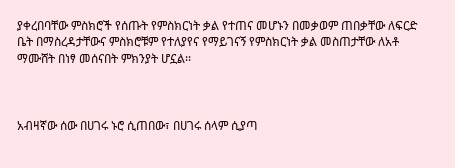ያቀረበባቸው ምስክሮች የሰጡት የምስክርነት ቃል የተጠና መሆኑን በመቃወም ጠበቃቸው ለፍርድ ቤት በማስረዳታቸውና ምስክሮቹም የተለያየና የማይገናኝ የምስክርነት ቃል መስጠታቸው ለአቶ ማሙሸት በነፃ መሰናበት ምክንያት ሆኗል፡፡



አብዛኛው ሰው በሀገሩ ኑሮ ሲጠበው፣ በሀገሩ ሰላም ሲያጣ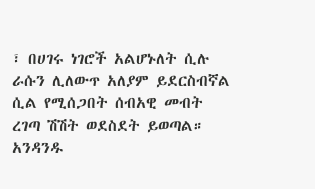፣ በሀገሩ ነገሮች አልሆኑለት ሲሉ ራሱን ሊለውጥ አለያም ይደርስብኛል ሲል የሚሰጋበት ሰብአዊ መብት ረገጣ ሽሽት ወደስደት ይወጣል። አንዳንዱ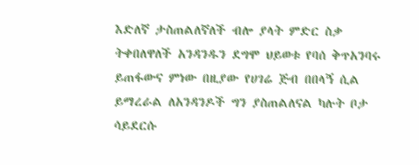እድለኛ ታስጠልለኛለች ብሎ ያላት ምድር ስቃ ትቀበለዋለች አንዳንዱን ደግሞ ህይወቱ የባሰ ቅጥአንባሩ ይጠፋውና ምነው በዚያው የሀገሬ ጅብ በበላኝ ሲል ይማረራል ለአንዳንዶች ግን ያስጠልለናል ካሉት ቦታ ሳይደርሱ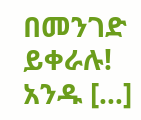በመንገድ ይቀራሉ! አንዱ […]